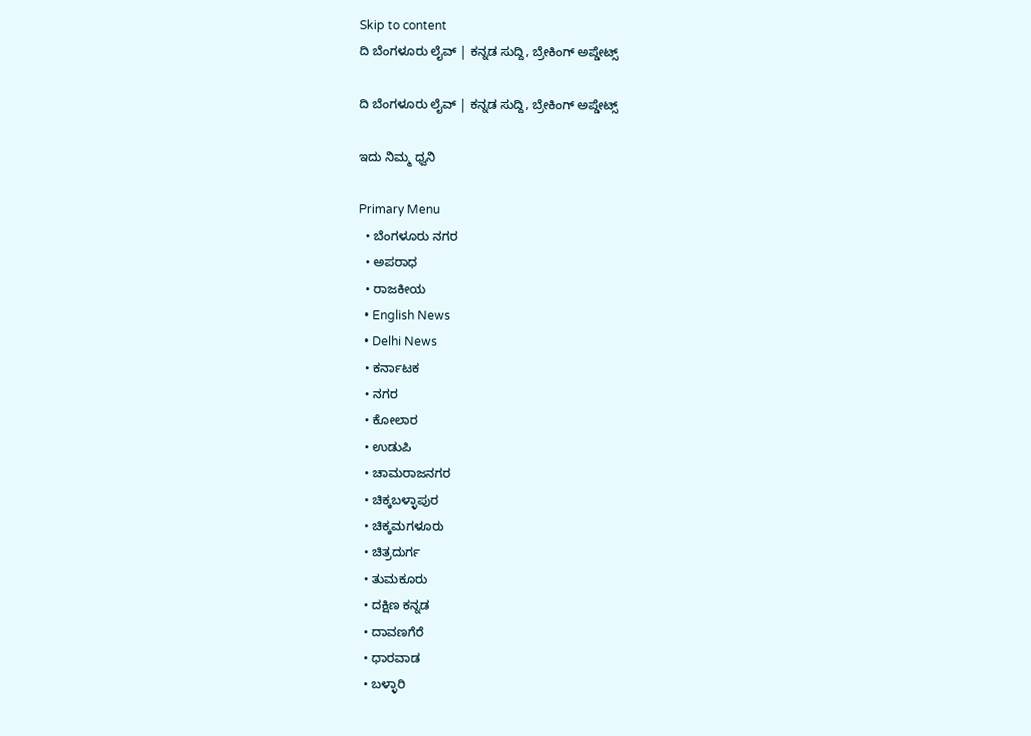Skip to content
ದಿ ಬೆಂಗಳೂರು ಲೈವ್ | ಕನ್ನಡ ಸುದ್ದಿ, ಬ್ರೇಕಿಂಗ್ ಅಪ್ಡೇಟ್ಸ್

ದಿ ಬೆಂಗಳೂರು ಲೈವ್ | ಕನ್ನಡ ಸುದ್ದಿ, ಬ್ರೇಕಿಂಗ್ ಅಪ್ಡೇಟ್ಸ್

ಇದು ನಿಮ್ಮ ಧ್ವನಿ

Primary Menu
  • ಬೆಂಗಳೂರು ನಗರ
  • ಅಪರಾಧ
  • ರಾಜಕೀಯ
  • English News
  • Delhi News
  • ಕರ್ನಾಟಕ
  • ನಗರ
  • ಕೋಲಾರ
  • ಉಡುಪಿ
  • ಚಾಮರಾಜನಗರ
  • ಚಿಕ್ಕಬಳ್ಳಾಪುರ
  • ಚಿಕ್ಕಮಗಳೂರು
  • ಚಿತ್ರದುರ್ಗ
  • ತುಮಕೂರು
  • ದಕ್ಷಿಣ ಕನ್ನಡ
  • ದಾವಣಗೆರೆ
  • ಧಾರವಾಡ
  • ಬಳ್ಳಾರಿ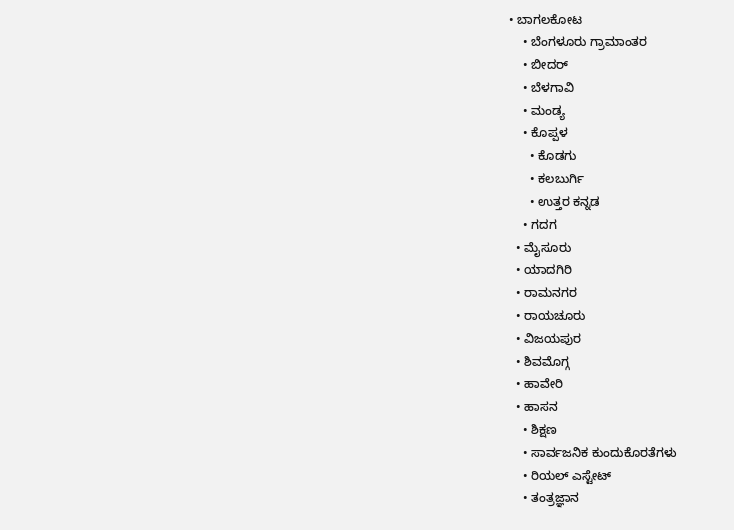• ಬಾಗಲಕೋಟ
    • ಬೆಂಗಳೂರು ಗ್ರಾಮಾಂತರ
    • ಬೀದರ್
    • ಬೆಳಗಾವಿ
    • ಮಂಡ್ಯ
    • ಕೊಪ್ಪಳ
      • ಕೊಡಗು
      • ಕಲಬುರ್ಗಿ
      • ಉತ್ತರ ಕನ್ನಡ
    • ಗದಗ
  • ಮೈಸೂರು
  • ಯಾದಗಿರಿ
  • ರಾಮನಗರ
  • ರಾಯಚೂರು
  • ವಿಜಯಪುರ
  • ಶಿವಮೊಗ್ಗ
  • ಹಾವೇರಿ
  • ಹಾಸನ
    • ಶಿಕ್ಷಣ
    • ಸಾರ್ವಜನಿಕ ಕುಂದುಕೊರತೆಗಳು
    • ರಿಯಲ್ ಎಸ್ಟೇಟ್
    • ತಂತ್ರಜ್ಞಾನ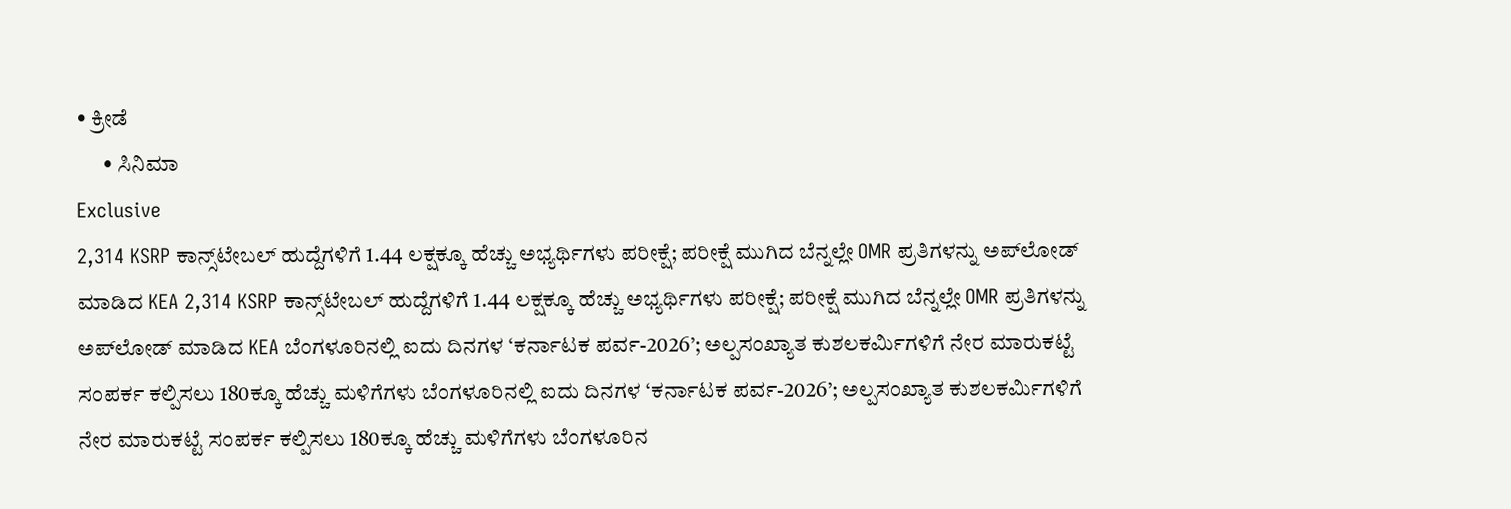• ಕ್ರೀಡೆ
      • ಸಿನಿಮಾ
Exclusive
2,314 KSRP ಕಾನ್ಸ್‌ಟೇಬಲ್ ಹುದ್ದೆಗಳಿಗೆ 1.44 ಲಕ್ಷಕ್ಕೂ ಹೆಚ್ಚು ಅಭ್ಯರ್ಥಿಗಳು ಪರೀಕ್ಷೆ; ಪರೀಕ್ಷೆ ಮುಗಿದ ಬೆನ್ನಲ್ಲೇ OMR ಪ್ರತಿಗಳನ್ನು ಅಪ್‌ಲೋಡ್ ಮಾಡಿದ KEA 2,314 KSRP ಕಾನ್ಸ್‌ಟೇಬಲ್ ಹುದ್ದೆಗಳಿಗೆ 1.44 ಲಕ್ಷಕ್ಕೂ ಹೆಚ್ಚು ಅಭ್ಯರ್ಥಿಗಳು ಪರೀಕ್ಷೆ; ಪರೀಕ್ಷೆ ಮುಗಿದ ಬೆನ್ನಲ್ಲೇ OMR ಪ್ರತಿಗಳನ್ನು ಅಪ್‌ಲೋಡ್ ಮಾಡಿದ KEA ಬೆಂಗಳೂರಿನಲ್ಲಿ ಐದು ದಿನಗಳ ‘ಕರ್ನಾಟಕ ಪರ್ವ-2026’; ಅಲ್ಪಸಂಖ್ಯಾತ ಕುಶಲಕರ್ಮಿಗಳಿಗೆ ನೇರ ಮಾರುಕಟ್ಟೆ ಸಂಪರ್ಕ ಕಲ್ಪಿಸಲು 180ಕ್ಕೂ ಹೆಚ್ಚು ಮಳಿಗೆಗಳು ಬೆಂಗಳೂರಿನಲ್ಲಿ ಐದು ದಿನಗಳ ‘ಕರ್ನಾಟಕ ಪರ್ವ-2026’; ಅಲ್ಪಸಂಖ್ಯಾತ ಕುಶಲಕರ್ಮಿಗಳಿಗೆ ನೇರ ಮಾರುಕಟ್ಟೆ ಸಂಪರ್ಕ ಕಲ್ಪಿಸಲು 180ಕ್ಕೂ ಹೆಚ್ಚು ಮಳಿಗೆಗಳು ಬೆಂಗಳೂರಿನ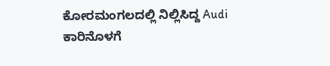ಕೋರಮಂಗಲದಲ್ಲಿ ನಿಲ್ಲಿಸಿದ್ದ Audi ಕಾರಿನೊಳಗೆ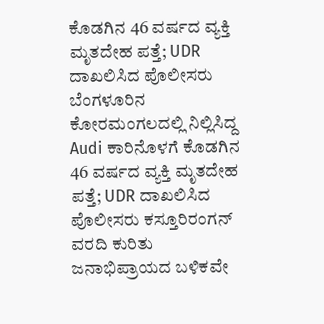ಕೊಡಗಿನ 46 ವರ್ಷದ ವ್ಯಕ್ತಿ ಮೃತದೇಹ ಪತ್ತೆ; UDR ದಾಖಲಿಸಿದ ಪೊಲೀಸರು ಬೆಂಗಳೂರಿನ ಕೋರಮಂಗಲದಲ್ಲಿ ನಿಲ್ಲಿಸಿದ್ದ Audi ಕಾರಿನೊಳಗೆ ಕೊಡಗಿನ 46 ವರ್ಷದ ವ್ಯಕ್ತಿ ಮೃತದೇಹ ಪತ್ತೆ; UDR ದಾಖಲಿಸಿದ ಪೊಲೀಸರು ಕಸ್ತೂರಿರಂಗನ್ ವರದಿ ಕುರಿತು ಜನಾಭಿಪ್ರಾಯದ ಬಳಿಕವೇ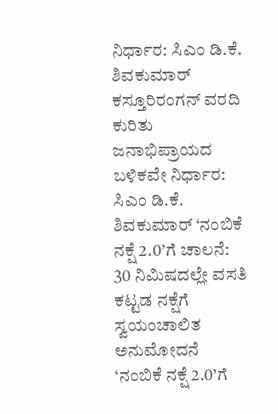ನಿರ್ಧಾರ: ಸಿಎಂ ಡಿ.ಕೆ. ಶಿವಕುಮಾರ್ ಕಸ್ತೂರಿರಂಗನ್ ವರದಿ ಕುರಿತು ಜನಾಭಿಪ್ರಾಯದ ಬಳಿಕವೇ ನಿರ್ಧಾರ: ಸಿಎಂ ಡಿ.ಕೆ. ಶಿವಕುಮಾರ್ ‘ನಂಬಿಕೆ ನಕ್ಷೆ 2.0’ಗೆ ಚಾಲನೆ: 30 ನಿಮಿಷದಲ್ಲೇ ವಸತಿ ಕಟ್ಟಡ ನಕ್ಷೆಗೆ ಸ್ವಯಂಚಾಲಿತ ಅನುಮೋದನೆ ‘ನಂಬಿಕೆ ನಕ್ಷೆ 2.0’ಗೆ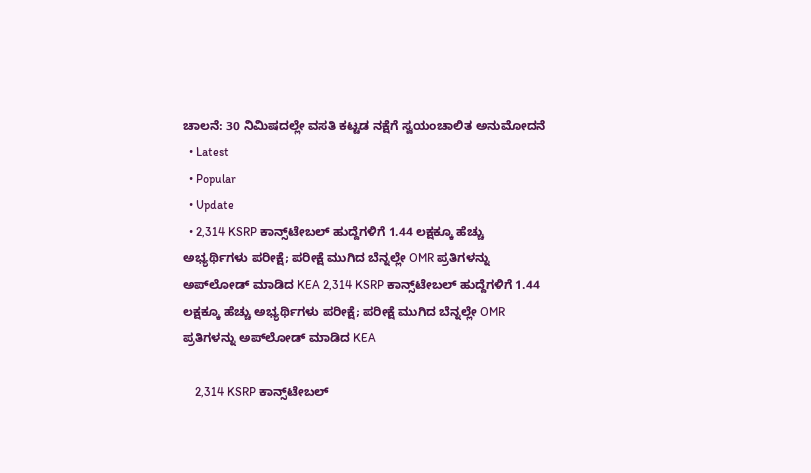ಚಾಲನೆ: 30 ನಿಮಿಷದಲ್ಲೇ ವಸತಿ ಕಟ್ಟಡ ನಕ್ಷೆಗೆ ಸ್ವಯಂಚಾಲಿತ ಅನುಮೋದನೆ
  • Latest
  • Popular
  • Update
  • 2,314 KSRP ಕಾನ್ಸ್‌ಟೇಬಲ್ ಹುದ್ದೆಗಳಿಗೆ 1.44 ಲಕ್ಷಕ್ಕೂ ಹೆಚ್ಚು ಅಭ್ಯರ್ಥಿಗಳು ಪರೀಕ್ಷೆ; ಪರೀಕ್ಷೆ ಮುಗಿದ ಬೆನ್ನಲ್ಲೇ OMR ಪ್ರತಿಗಳನ್ನು ಅಪ್‌ಲೋಡ್ ಮಾಡಿದ KEA 2,314 KSRP ಕಾನ್ಸ್‌ಟೇಬಲ್ ಹುದ್ದೆಗಳಿಗೆ 1.44 ಲಕ್ಷಕ್ಕೂ ಹೆಚ್ಚು ಅಭ್ಯರ್ಥಿಗಳು ಪರೀಕ್ಷೆ; ಪರೀಕ್ಷೆ ಮುಗಿದ ಬೆನ್ನಲ್ಲೇ OMR ಪ್ರತಿಗಳನ್ನು ಅಪ್‌ಲೋಡ್ ಮಾಡಿದ KEA

    2,314 KSRP ಕಾನ್ಸ್‌ಟೇಬಲ್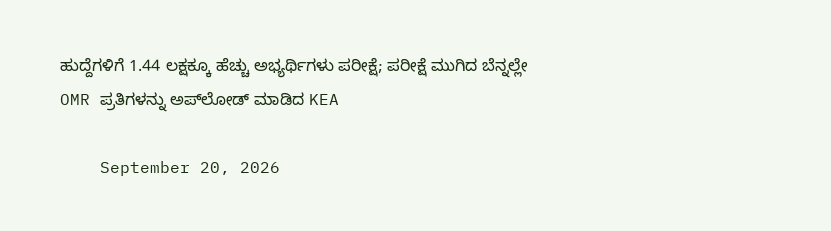ಹುದ್ದೆಗಳಿಗೆ 1.44 ಲಕ್ಷಕ್ಕೂ ಹೆಚ್ಚು ಅಭ್ಯರ್ಥಿಗಳು ಪರೀಕ್ಷೆ; ಪರೀಕ್ಷೆ ಮುಗಿದ ಬೆನ್ನಲ್ಲೇ OMR ಪ್ರತಿಗಳನ್ನು ಅಪ್‌ಲೋಡ್ ಮಾಡಿದ KEA

    September 20, 2026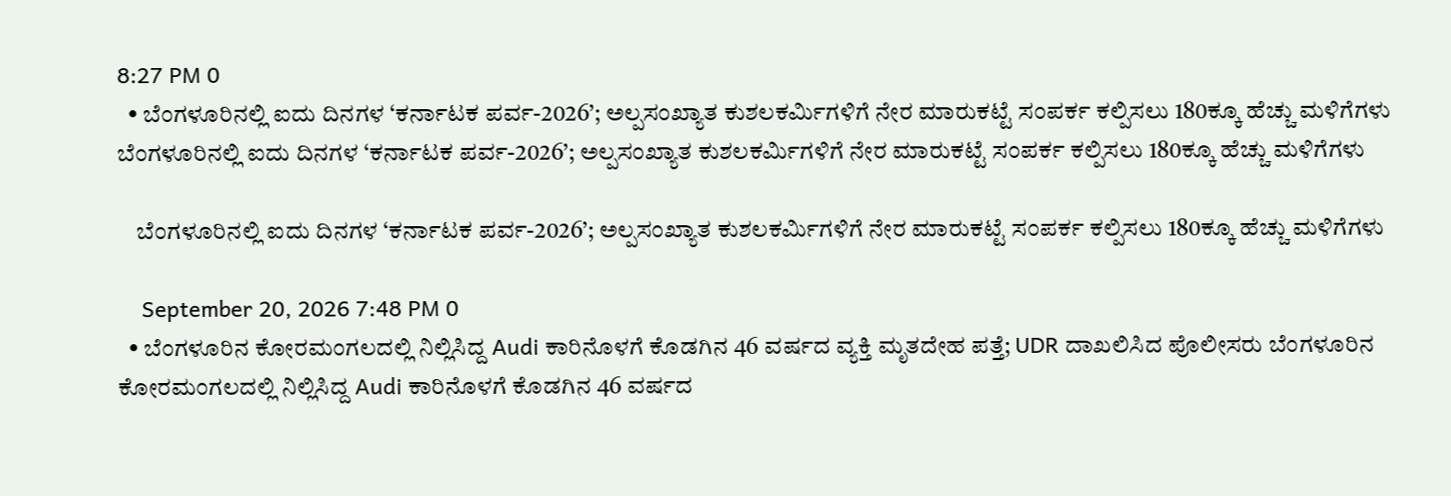8:27 PM 0
  • ಬೆಂಗಳೂರಿನಲ್ಲಿ ಐದು ದಿನಗಳ ‘ಕರ್ನಾಟಕ ಪರ್ವ-2026’; ಅಲ್ಪಸಂಖ್ಯಾತ ಕುಶಲಕರ್ಮಿಗಳಿಗೆ ನೇರ ಮಾರುಕಟ್ಟೆ ಸಂಪರ್ಕ ಕಲ್ಪಿಸಲು 180ಕ್ಕೂ ಹೆಚ್ಚು ಮಳಿಗೆಗಳು ಬೆಂಗಳೂರಿನಲ್ಲಿ ಐದು ದಿನಗಳ ‘ಕರ್ನಾಟಕ ಪರ್ವ-2026’; ಅಲ್ಪಸಂಖ್ಯಾತ ಕುಶಲಕರ್ಮಿಗಳಿಗೆ ನೇರ ಮಾರುಕಟ್ಟೆ ಸಂಪರ್ಕ ಕಲ್ಪಿಸಲು 180ಕ್ಕೂ ಹೆಚ್ಚು ಮಳಿಗೆಗಳು

    ಬೆಂಗಳೂರಿನಲ್ಲಿ ಐದು ದಿನಗಳ ‘ಕರ್ನಾಟಕ ಪರ್ವ-2026’; ಅಲ್ಪಸಂಖ್ಯಾತ ಕುಶಲಕರ್ಮಿಗಳಿಗೆ ನೇರ ಮಾರುಕಟ್ಟೆ ಸಂಪರ್ಕ ಕಲ್ಪಿಸಲು 180ಕ್ಕೂ ಹೆಚ್ಚು ಮಳಿಗೆಗಳು

    September 20, 2026 7:48 PM 0
  • ಬೆಂಗಳೂರಿನ ಕೋರಮಂಗಲದಲ್ಲಿ ನಿಲ್ಲಿಸಿದ್ದ Audi ಕಾರಿನೊಳಗೆ ಕೊಡಗಿನ 46 ವರ್ಷದ ವ್ಯಕ್ತಿ ಮೃತದೇಹ ಪತ್ತೆ; UDR ದಾಖಲಿಸಿದ ಪೊಲೀಸರು ಬೆಂಗಳೂರಿನ ಕೋರಮಂಗಲದಲ್ಲಿ ನಿಲ್ಲಿಸಿದ್ದ Audi ಕಾರಿನೊಳಗೆ ಕೊಡಗಿನ 46 ವರ್ಷದ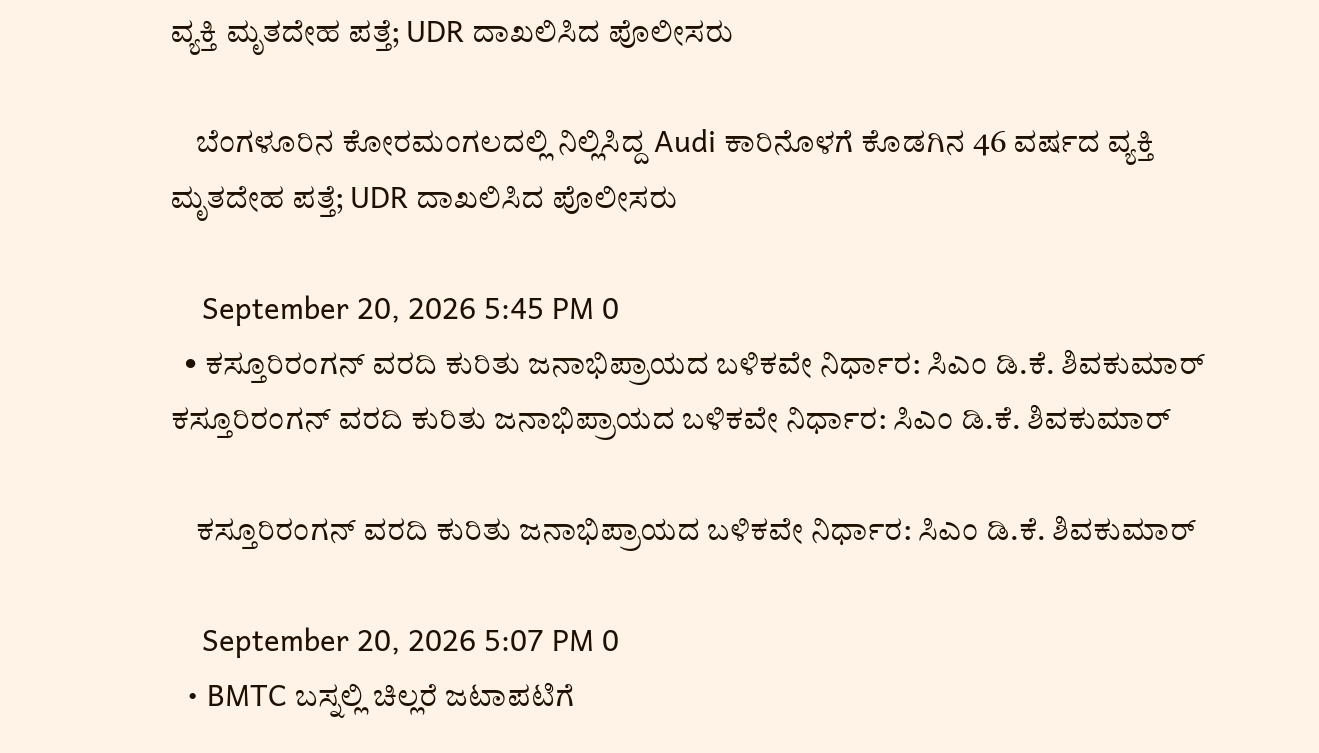ವ್ಯಕ್ತಿ ಮೃತದೇಹ ಪತ್ತೆ; UDR ದಾಖಲಿಸಿದ ಪೊಲೀಸರು

    ಬೆಂಗಳೂರಿನ ಕೋರಮಂಗಲದಲ್ಲಿ ನಿಲ್ಲಿಸಿದ್ದ Audi ಕಾರಿನೊಳಗೆ ಕೊಡಗಿನ 46 ವರ್ಷದ ವ್ಯಕ್ತಿ ಮೃತದೇಹ ಪತ್ತೆ; UDR ದಾಖಲಿಸಿದ ಪೊಲೀಸರು

    September 20, 2026 5:45 PM 0
  • ಕಸ್ತೂರಿರಂಗನ್ ವರದಿ ಕುರಿತು ಜನಾಭಿಪ್ರಾಯದ ಬಳಿಕವೇ ನಿರ್ಧಾರ: ಸಿಎಂ ಡಿ.ಕೆ. ಶಿವಕುಮಾರ್ ಕಸ್ತೂರಿರಂಗನ್ ವರದಿ ಕುರಿತು ಜನಾಭಿಪ್ರಾಯದ ಬಳಿಕವೇ ನಿರ್ಧಾರ: ಸಿಎಂ ಡಿ.ಕೆ. ಶಿವಕುಮಾರ್

    ಕಸ್ತೂರಿರಂಗನ್ ವರದಿ ಕುರಿತು ಜನಾಭಿಪ್ರಾಯದ ಬಳಿಕವೇ ನಿರ್ಧಾರ: ಸಿಎಂ ಡಿ.ಕೆ. ಶಿವಕುಮಾರ್

    September 20, 2026 5:07 PM 0
  • BMTC ಬಸ್ನಲ್ಲಿ ಚಿಲ್ಲರೆ ಜಟಾಪಟಿಗೆ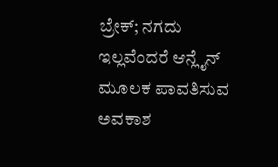ಬ್ರೇಕ್; ನಗದು ಇಲ್ಲವೆಂದರೆ ಆನ್ಲೈನ್ ಮೂಲಕ ಪಾವತಿಸುವ ಅವಕಾಶ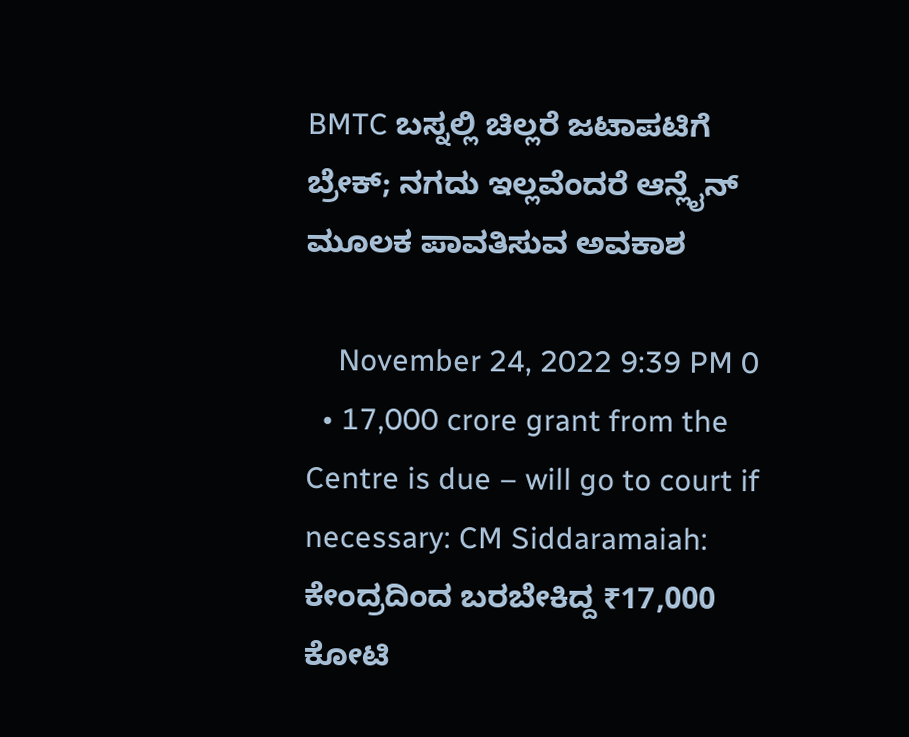BMTC ಬಸ್ನಲ್ಲಿ ಚಿಲ್ಲರೆ ಜಟಾಪಟಿಗೆ ಬ್ರೇಕ್; ನಗದು ಇಲ್ಲವೆಂದರೆ ಆನ್ಲೈನ್ ಮೂಲಕ ಪಾವತಿಸುವ ಅವಕಾಶ

    November 24, 2022 9:39 PM 0
  • 17,000 crore grant from the Centre is due – will go to court if necessary: CM Siddaramaiah: ಕೇಂದ್ರದಿಂದ ಬರಬೇಕಿದ್ದ ₹17,000 ಕೋಟಿ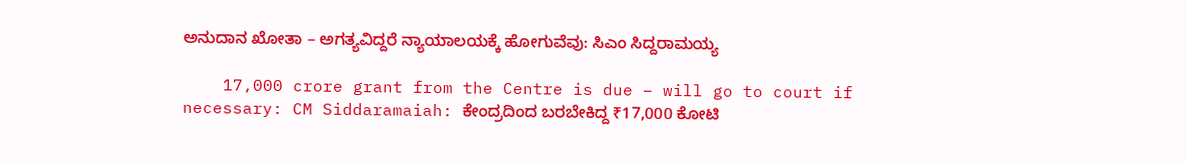ಅನುದಾನ ಖೋತಾ – ಅಗತ್ಯವಿದ್ದರೆ ನ್ಯಾಯಾಲಯಕ್ಕೆ ಹೋಗುವೆವು: ಸಿಎಂ ಸಿದ್ದರಾಮಯ್ಯ

    17,000 crore grant from the Centre is due – will go to court if necessary: CM Siddaramaiah: ಕೇಂದ್ರದಿಂದ ಬರಬೇಕಿದ್ದ ₹17,000 ಕೋಟಿ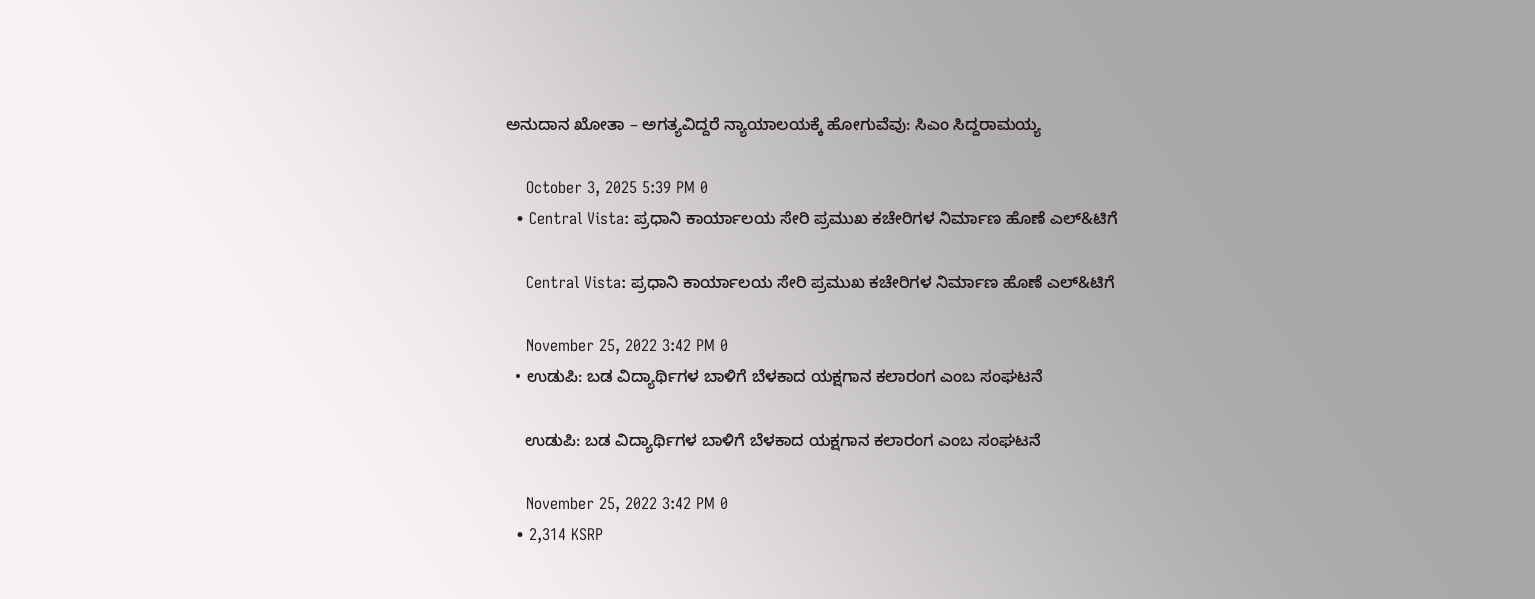ಅನುದಾನ ಖೋತಾ – ಅಗತ್ಯವಿದ್ದರೆ ನ್ಯಾಯಾಲಯಕ್ಕೆ ಹೋಗುವೆವು: ಸಿಎಂ ಸಿದ್ದರಾಮಯ್ಯ

    October 3, 2025 5:39 PM 0
  • Central Vista: ಪ್ರಧಾನಿ ಕಾರ್ಯಾಲಯ ಸೇರಿ ಪ್ರಮುಖ ಕಚೇರಿಗಳ ನಿರ್ಮಾಣ ಹೊಣೆ ಎಲ್&ಟಿಗೆ

    Central Vista: ಪ್ರಧಾನಿ ಕಾರ್ಯಾಲಯ ಸೇರಿ ಪ್ರಮುಖ ಕಚೇರಿಗಳ ನಿರ್ಮಾಣ ಹೊಣೆ ಎಲ್&ಟಿಗೆ

    November 25, 2022 3:42 PM 0
  • ಉಡುಪಿ: ಬಡ ವಿದ್ಯಾರ್ಥಿಗಳ ಬಾಳಿಗೆ ಬೆಳಕಾದ ಯಕ್ಷಗಾನ ಕಲಾರಂಗ ಎಂಬ ಸಂಘಟನೆ

    ಉಡುಪಿ: ಬಡ ವಿದ್ಯಾರ್ಥಿಗಳ ಬಾಳಿಗೆ ಬೆಳಕಾದ ಯಕ್ಷಗಾನ ಕಲಾರಂಗ ಎಂಬ ಸಂಘಟನೆ

    November 25, 2022 3:42 PM 0
  • 2,314 KSRP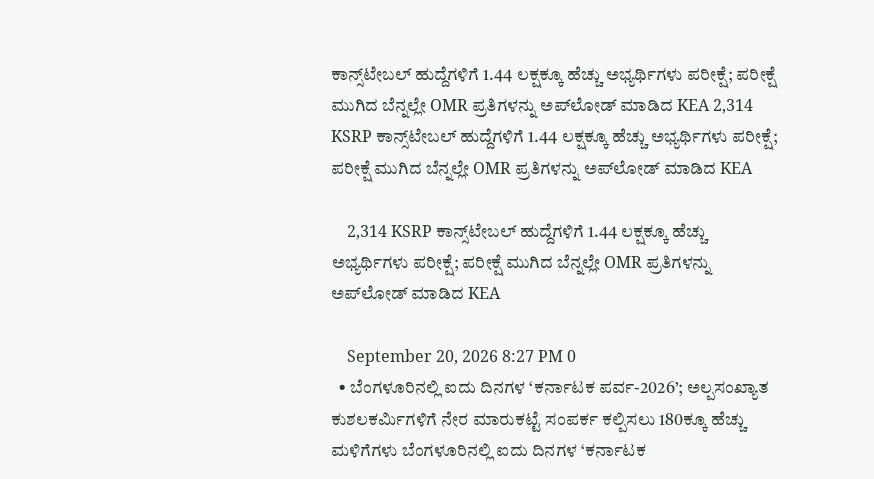ಕಾನ್ಸ್‌ಟೇಬಲ್ ಹುದ್ದೆಗಳಿಗೆ 1.44 ಲಕ್ಷಕ್ಕೂ ಹೆಚ್ಚು ಅಭ್ಯರ್ಥಿಗಳು ಪರೀಕ್ಷೆ; ಪರೀಕ್ಷೆ ಮುಗಿದ ಬೆನ್ನಲ್ಲೇ OMR ಪ್ರತಿಗಳನ್ನು ಅಪ್‌ಲೋಡ್ ಮಾಡಿದ KEA 2,314 KSRP ಕಾನ್ಸ್‌ಟೇಬಲ್ ಹುದ್ದೆಗಳಿಗೆ 1.44 ಲಕ್ಷಕ್ಕೂ ಹೆಚ್ಚು ಅಭ್ಯರ್ಥಿಗಳು ಪರೀಕ್ಷೆ; ಪರೀಕ್ಷೆ ಮುಗಿದ ಬೆನ್ನಲ್ಲೇ OMR ಪ್ರತಿಗಳನ್ನು ಅಪ್‌ಲೋಡ್ ಮಾಡಿದ KEA

    2,314 KSRP ಕಾನ್ಸ್‌ಟೇಬಲ್ ಹುದ್ದೆಗಳಿಗೆ 1.44 ಲಕ್ಷಕ್ಕೂ ಹೆಚ್ಚು ಅಭ್ಯರ್ಥಿಗಳು ಪರೀಕ್ಷೆ; ಪರೀಕ್ಷೆ ಮುಗಿದ ಬೆನ್ನಲ್ಲೇ OMR ಪ್ರತಿಗಳನ್ನು ಅಪ್‌ಲೋಡ್ ಮಾಡಿದ KEA

    September 20, 2026 8:27 PM 0
  • ಬೆಂಗಳೂರಿನಲ್ಲಿ ಐದು ದಿನಗಳ ‘ಕರ್ನಾಟಕ ಪರ್ವ-2026’; ಅಲ್ಪಸಂಖ್ಯಾತ ಕುಶಲಕರ್ಮಿಗಳಿಗೆ ನೇರ ಮಾರುಕಟ್ಟೆ ಸಂಪರ್ಕ ಕಲ್ಪಿಸಲು 180ಕ್ಕೂ ಹೆಚ್ಚು ಮಳಿಗೆಗಳು ಬೆಂಗಳೂರಿನಲ್ಲಿ ಐದು ದಿನಗಳ ‘ಕರ್ನಾಟಕ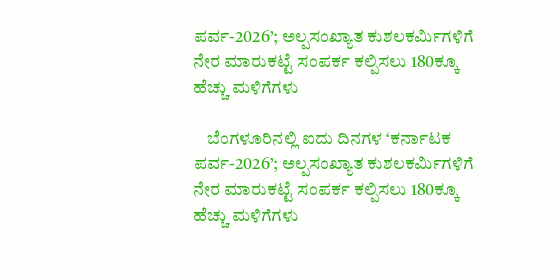ಪರ್ವ-2026’; ಅಲ್ಪಸಂಖ್ಯಾತ ಕುಶಲಕರ್ಮಿಗಳಿಗೆ ನೇರ ಮಾರುಕಟ್ಟೆ ಸಂಪರ್ಕ ಕಲ್ಪಿಸಲು 180ಕ್ಕೂ ಹೆಚ್ಚು ಮಳಿಗೆಗಳು

    ಬೆಂಗಳೂರಿನಲ್ಲಿ ಐದು ದಿನಗಳ ‘ಕರ್ನಾಟಕ ಪರ್ವ-2026’; ಅಲ್ಪಸಂಖ್ಯಾತ ಕುಶಲಕರ್ಮಿಗಳಿಗೆ ನೇರ ಮಾರುಕಟ್ಟೆ ಸಂಪರ್ಕ ಕಲ್ಪಿಸಲು 180ಕ್ಕೂ ಹೆಚ್ಚು ಮಳಿಗೆಗಳು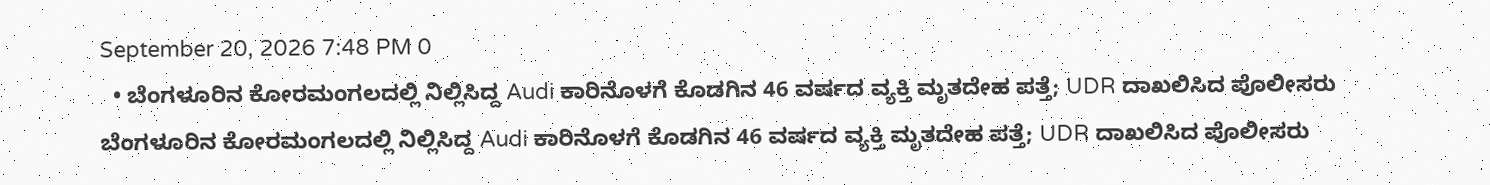September 20, 2026 7:48 PM 0
  • ಬೆಂಗಳೂರಿನ ಕೋರಮಂಗಲದಲ್ಲಿ ನಿಲ್ಲಿಸಿದ್ದ Audi ಕಾರಿನೊಳಗೆ ಕೊಡಗಿನ 46 ವರ್ಷದ ವ್ಯಕ್ತಿ ಮೃತದೇಹ ಪತ್ತೆ; UDR ದಾಖಲಿಸಿದ ಪೊಲೀಸರು ಬೆಂಗಳೂರಿನ ಕೋರಮಂಗಲದಲ್ಲಿ ನಿಲ್ಲಿಸಿದ್ದ Audi ಕಾರಿನೊಳಗೆ ಕೊಡಗಿನ 46 ವರ್ಷದ ವ್ಯಕ್ತಿ ಮೃತದೇಹ ಪತ್ತೆ; UDR ದಾಖಲಿಸಿದ ಪೊಲೀಸರು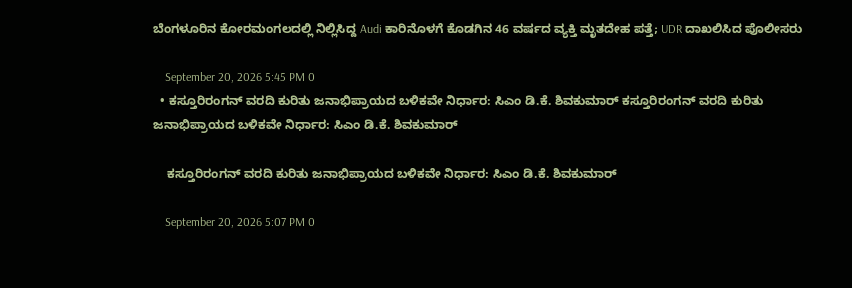ಬೆಂಗಳೂರಿನ ಕೋರಮಂಗಲದಲ್ಲಿ ನಿಲ್ಲಿಸಿದ್ದ Audi ಕಾರಿನೊಳಗೆ ಕೊಡಗಿನ 46 ವರ್ಷದ ವ್ಯಕ್ತಿ ಮೃತದೇಹ ಪತ್ತೆ; UDR ದಾಖಲಿಸಿದ ಪೊಲೀಸರು

    September 20, 2026 5:45 PM 0
  • ಕಸ್ತೂರಿರಂಗನ್ ವರದಿ ಕುರಿತು ಜನಾಭಿಪ್ರಾಯದ ಬಳಿಕವೇ ನಿರ್ಧಾರ: ಸಿಎಂ ಡಿ.ಕೆ. ಶಿವಕುಮಾರ್ ಕಸ್ತೂರಿರಂಗನ್ ವರದಿ ಕುರಿತು ಜನಾಭಿಪ್ರಾಯದ ಬಳಿಕವೇ ನಿರ್ಧಾರ: ಸಿಎಂ ಡಿ.ಕೆ. ಶಿವಕುಮಾರ್

    ಕಸ್ತೂರಿರಂಗನ್ ವರದಿ ಕುರಿತು ಜನಾಭಿಪ್ರಾಯದ ಬಳಿಕವೇ ನಿರ್ಧಾರ: ಸಿಎಂ ಡಿ.ಕೆ. ಶಿವಕುಮಾರ್

    September 20, 2026 5:07 PM 0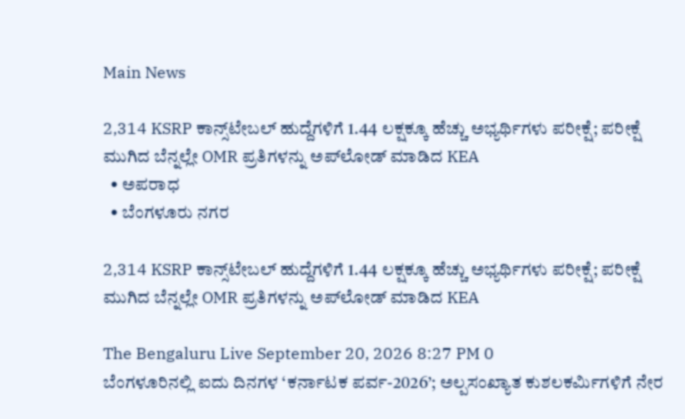Main News

2,314 KSRP ಕಾನ್ಸ್‌ಟೇಬಲ್ ಹುದ್ದೆಗಳಿಗೆ 1.44 ಲಕ್ಷಕ್ಕೂ ಹೆಚ್ಚು ಅಭ್ಯರ್ಥಿಗಳು ಪರೀಕ್ಷೆ; ಪರೀಕ್ಷೆ ಮುಗಿದ ಬೆನ್ನಲ್ಲೇ OMR ಪ್ರತಿಗಳನ್ನು ಅಪ್‌ಲೋಡ್ ಮಾಡಿದ KEA
  • ಅಪರಾಧ
  • ಬೆಂಗಳೂರು ನಗರ

2,314 KSRP ಕಾನ್ಸ್‌ಟೇಬಲ್ ಹುದ್ದೆಗಳಿಗೆ 1.44 ಲಕ್ಷಕ್ಕೂ ಹೆಚ್ಚು ಅಭ್ಯರ್ಥಿಗಳು ಪರೀಕ್ಷೆ; ಪರೀಕ್ಷೆ ಮುಗಿದ ಬೆನ್ನಲ್ಲೇ OMR ಪ್ರತಿಗಳನ್ನು ಅಪ್‌ಲೋಡ್ ಮಾಡಿದ KEA

The Bengaluru Live September 20, 2026 8:27 PM 0
ಬೆಂಗಳೂರಿನಲ್ಲಿ ಐದು ದಿನಗಳ ‘ಕರ್ನಾಟಕ ಪರ್ವ-2026’; ಅಲ್ಪಸಂಖ್ಯಾತ ಕುಶಲಕರ್ಮಿಗಳಿಗೆ ನೇರ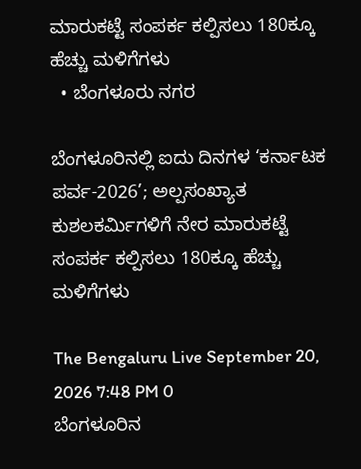ಮಾರುಕಟ್ಟೆ ಸಂಪರ್ಕ ಕಲ್ಪಿಸಲು 180ಕ್ಕೂ ಹೆಚ್ಚು ಮಳಿಗೆಗಳು
  • ಬೆಂಗಳೂರು ನಗರ

ಬೆಂಗಳೂರಿನಲ್ಲಿ ಐದು ದಿನಗಳ ‘ಕರ್ನಾಟಕ ಪರ್ವ-2026’; ಅಲ್ಪಸಂಖ್ಯಾತ ಕುಶಲಕರ್ಮಿಗಳಿಗೆ ನೇರ ಮಾರುಕಟ್ಟೆ ಸಂಪರ್ಕ ಕಲ್ಪಿಸಲು 180ಕ್ಕೂ ಹೆಚ್ಚು ಮಳಿಗೆಗಳು

The Bengaluru Live September 20, 2026 7:48 PM 0
ಬೆಂಗಳೂರಿನ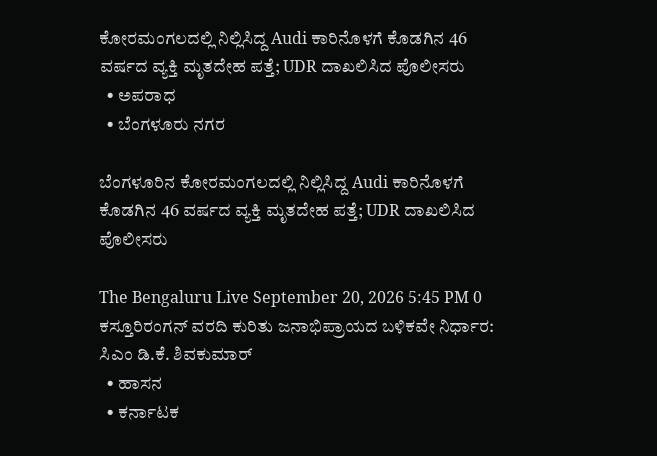ಕೋರಮಂಗಲದಲ್ಲಿ ನಿಲ್ಲಿಸಿದ್ದ Audi ಕಾರಿನೊಳಗೆ ಕೊಡಗಿನ 46 ವರ್ಷದ ವ್ಯಕ್ತಿ ಮೃತದೇಹ ಪತ್ತೆ; UDR ದಾಖಲಿಸಿದ ಪೊಲೀಸರು
  • ಅಪರಾಧ
  • ಬೆಂಗಳೂರು ನಗರ

ಬೆಂಗಳೂರಿನ ಕೋರಮಂಗಲದಲ್ಲಿ ನಿಲ್ಲಿಸಿದ್ದ Audi ಕಾರಿನೊಳಗೆ ಕೊಡಗಿನ 46 ವರ್ಷದ ವ್ಯಕ್ತಿ ಮೃತದೇಹ ಪತ್ತೆ; UDR ದಾಖಲಿಸಿದ ಪೊಲೀಸರು

The Bengaluru Live September 20, 2026 5:45 PM 0
ಕಸ್ತೂರಿರಂಗನ್ ವರದಿ ಕುರಿತು ಜನಾಭಿಪ್ರಾಯದ ಬಳಿಕವೇ ನಿರ್ಧಾರ: ಸಿಎಂ ಡಿ.ಕೆ. ಶಿವಕುಮಾರ್
  • ಹಾಸನ
  • ಕರ್ನಾಟಕ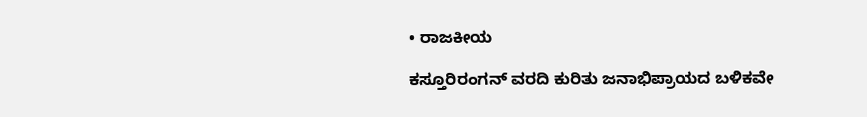• ರಾಜಕೀಯ

ಕಸ್ತೂರಿರಂಗನ್ ವರದಿ ಕುರಿತು ಜನಾಭಿಪ್ರಾಯದ ಬಳಿಕವೇ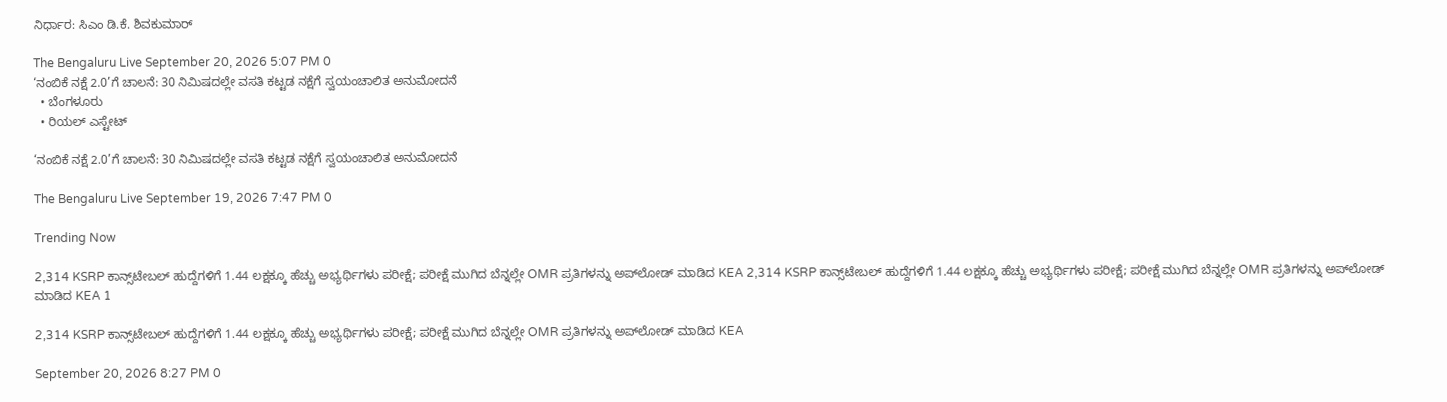ನಿರ್ಧಾರ: ಸಿಎಂ ಡಿ.ಕೆ. ಶಿವಕುಮಾರ್

The Bengaluru Live September 20, 2026 5:07 PM 0
‘ನಂಬಿಕೆ ನಕ್ಷೆ 2.0’ಗೆ ಚಾಲನೆ: 30 ನಿಮಿಷದಲ್ಲೇ ವಸತಿ ಕಟ್ಟಡ ನಕ್ಷೆಗೆ ಸ್ವಯಂಚಾಲಿತ ಅನುಮೋದನೆ
  • ಬೆಂಗಳೂರು
  • ರಿಯಲ್ ಎಸ್ಟೇಟ್

‘ನಂಬಿಕೆ ನಕ್ಷೆ 2.0’ಗೆ ಚಾಲನೆ: 30 ನಿಮಿಷದಲ್ಲೇ ವಸತಿ ಕಟ್ಟಡ ನಕ್ಷೆಗೆ ಸ್ವಯಂಚಾಲಿತ ಅನುಮೋದನೆ

The Bengaluru Live September 19, 2026 7:47 PM 0

Trending Now

2,314 KSRP ಕಾನ್ಸ್‌ಟೇಬಲ್ ಹುದ್ದೆಗಳಿಗೆ 1.44 ಲಕ್ಷಕ್ಕೂ ಹೆಚ್ಚು ಅಭ್ಯರ್ಥಿಗಳು ಪರೀಕ್ಷೆ; ಪರೀಕ್ಷೆ ಮುಗಿದ ಬೆನ್ನಲ್ಲೇ OMR ಪ್ರತಿಗಳನ್ನು ಅಪ್‌ಲೋಡ್ ಮಾಡಿದ KEA 2,314 KSRP ಕಾನ್ಸ್‌ಟೇಬಲ್ ಹುದ್ದೆಗಳಿಗೆ 1.44 ಲಕ್ಷಕ್ಕೂ ಹೆಚ್ಚು ಅಭ್ಯರ್ಥಿಗಳು ಪರೀಕ್ಷೆ; ಪರೀಕ್ಷೆ ಮುಗಿದ ಬೆನ್ನಲ್ಲೇ OMR ಪ್ರತಿಗಳನ್ನು ಅಪ್‌ಲೋಡ್ ಮಾಡಿದ KEA 1

2,314 KSRP ಕಾನ್ಸ್‌ಟೇಬಲ್ ಹುದ್ದೆಗಳಿಗೆ 1.44 ಲಕ್ಷಕ್ಕೂ ಹೆಚ್ಚು ಅಭ್ಯರ್ಥಿಗಳು ಪರೀಕ್ಷೆ; ಪರೀಕ್ಷೆ ಮುಗಿದ ಬೆನ್ನಲ್ಲೇ OMR ಪ್ರತಿಗಳನ್ನು ಅಪ್‌ಲೋಡ್ ಮಾಡಿದ KEA

September 20, 2026 8:27 PM 0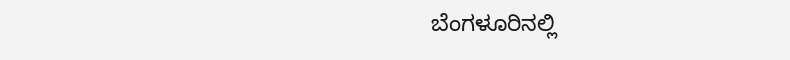ಬೆಂಗಳೂರಿನಲ್ಲಿ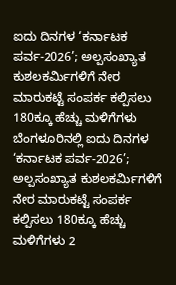ಐದು ದಿನಗಳ ‘ಕರ್ನಾಟಕ ಪರ್ವ-2026’; ಅಲ್ಪಸಂಖ್ಯಾತ ಕುಶಲಕರ್ಮಿಗಳಿಗೆ ನೇರ ಮಾರುಕಟ್ಟೆ ಸಂಪರ್ಕ ಕಲ್ಪಿಸಲು 180ಕ್ಕೂ ಹೆಚ್ಚು ಮಳಿಗೆಗಳು ಬೆಂಗಳೂರಿನಲ್ಲಿ ಐದು ದಿನಗಳ ‘ಕರ್ನಾಟಕ ಪರ್ವ-2026’; ಅಲ್ಪಸಂಖ್ಯಾತ ಕುಶಲಕರ್ಮಿಗಳಿಗೆ ನೇರ ಮಾರುಕಟ್ಟೆ ಸಂಪರ್ಕ ಕಲ್ಪಿಸಲು 180ಕ್ಕೂ ಹೆಚ್ಚು ಮಳಿಗೆಗಳು 2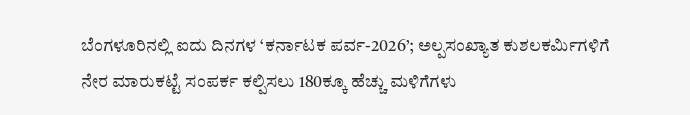ಬೆಂಗಳೂರಿನಲ್ಲಿ ಐದು ದಿನಗಳ ‘ಕರ್ನಾಟಕ ಪರ್ವ-2026’; ಅಲ್ಪಸಂಖ್ಯಾತ ಕುಶಲಕರ್ಮಿಗಳಿಗೆ ನೇರ ಮಾರುಕಟ್ಟೆ ಸಂಪರ್ಕ ಕಲ್ಪಿಸಲು 180ಕ್ಕೂ ಹೆಚ್ಚು ಮಳಿಗೆಗಳು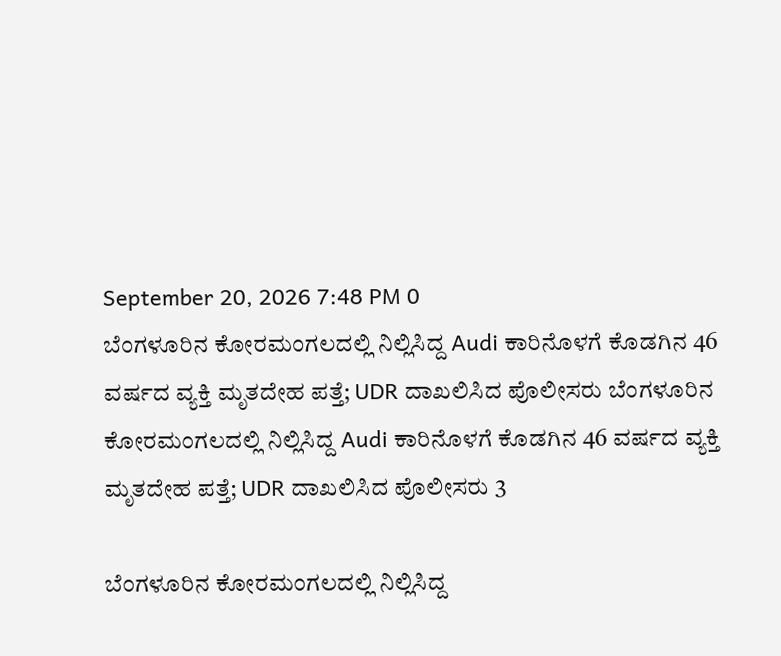September 20, 2026 7:48 PM 0
ಬೆಂಗಳೂರಿನ ಕೋರಮಂಗಲದಲ್ಲಿ ನಿಲ್ಲಿಸಿದ್ದ Audi ಕಾರಿನೊಳಗೆ ಕೊಡಗಿನ 46 ವರ್ಷದ ವ್ಯಕ್ತಿ ಮೃತದೇಹ ಪತ್ತೆ; UDR ದಾಖಲಿಸಿದ ಪೊಲೀಸರು ಬೆಂಗಳೂರಿನ ಕೋರಮಂಗಲದಲ್ಲಿ ನಿಲ್ಲಿಸಿದ್ದ Audi ಕಾರಿನೊಳಗೆ ಕೊಡಗಿನ 46 ವರ್ಷದ ವ್ಯಕ್ತಿ ಮೃತದೇಹ ಪತ್ತೆ; UDR ದಾಖಲಿಸಿದ ಪೊಲೀಸರು 3

ಬೆಂಗಳೂರಿನ ಕೋರಮಂಗಲದಲ್ಲಿ ನಿಲ್ಲಿಸಿದ್ದ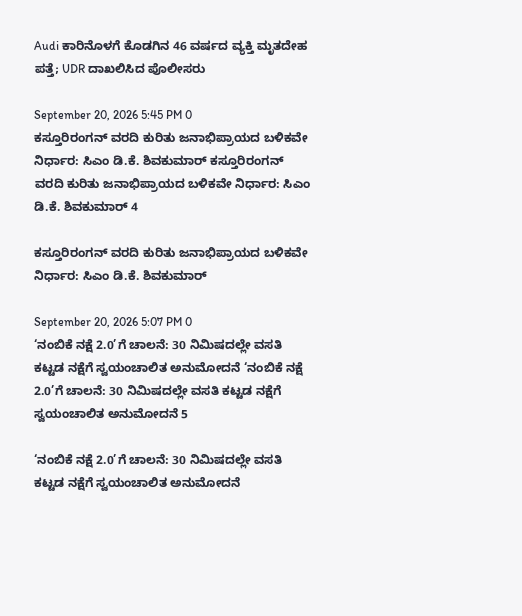Audi ಕಾರಿನೊಳಗೆ ಕೊಡಗಿನ 46 ವರ್ಷದ ವ್ಯಕ್ತಿ ಮೃತದೇಹ ಪತ್ತೆ; UDR ದಾಖಲಿಸಿದ ಪೊಲೀಸರು

September 20, 2026 5:45 PM 0
ಕಸ್ತೂರಿರಂಗನ್ ವರದಿ ಕುರಿತು ಜನಾಭಿಪ್ರಾಯದ ಬಳಿಕವೇ ನಿರ್ಧಾರ: ಸಿಎಂ ಡಿ.ಕೆ. ಶಿವಕುಮಾರ್ ಕಸ್ತೂರಿರಂಗನ್ ವರದಿ ಕುರಿತು ಜನಾಭಿಪ್ರಾಯದ ಬಳಿಕವೇ ನಿರ್ಧಾರ: ಸಿಎಂ ಡಿ.ಕೆ. ಶಿವಕುಮಾರ್ 4

ಕಸ್ತೂರಿರಂಗನ್ ವರದಿ ಕುರಿತು ಜನಾಭಿಪ್ರಾಯದ ಬಳಿಕವೇ ನಿರ್ಧಾರ: ಸಿಎಂ ಡಿ.ಕೆ. ಶಿವಕುಮಾರ್

September 20, 2026 5:07 PM 0
‘ನಂಬಿಕೆ ನಕ್ಷೆ 2.0’ಗೆ ಚಾಲನೆ: 30 ನಿಮಿಷದಲ್ಲೇ ವಸತಿ ಕಟ್ಟಡ ನಕ್ಷೆಗೆ ಸ್ವಯಂಚಾಲಿತ ಅನುಮೋದನೆ ‘ನಂಬಿಕೆ ನಕ್ಷೆ 2.0’ಗೆ ಚಾಲನೆ: 30 ನಿಮಿಷದಲ್ಲೇ ವಸತಿ ಕಟ್ಟಡ ನಕ್ಷೆಗೆ ಸ್ವಯಂಚಾಲಿತ ಅನುಮೋದನೆ 5

‘ನಂಬಿಕೆ ನಕ್ಷೆ 2.0’ಗೆ ಚಾಲನೆ: 30 ನಿಮಿಷದಲ್ಲೇ ವಸತಿ ಕಟ್ಟಡ ನಕ್ಷೆಗೆ ಸ್ವಯಂಚಾಲಿತ ಅನುಮೋದನೆ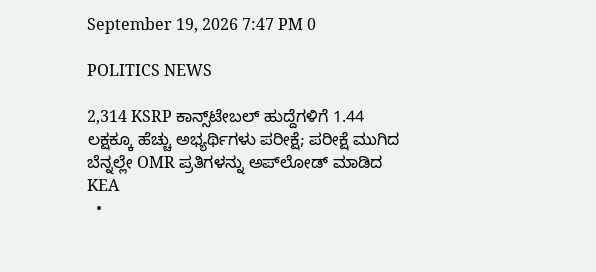September 19, 2026 7:47 PM 0

POLITICS NEWS

2,314 KSRP ಕಾನ್ಸ್‌ಟೇಬಲ್ ಹುದ್ದೆಗಳಿಗೆ 1.44 ಲಕ್ಷಕ್ಕೂ ಹೆಚ್ಚು ಅಭ್ಯರ್ಥಿಗಳು ಪರೀಕ್ಷೆ; ಪರೀಕ್ಷೆ ಮುಗಿದ ಬೆನ್ನಲ್ಲೇ OMR ಪ್ರತಿಗಳನ್ನು ಅಪ್‌ಲೋಡ್ ಮಾಡಿದ KEA
  •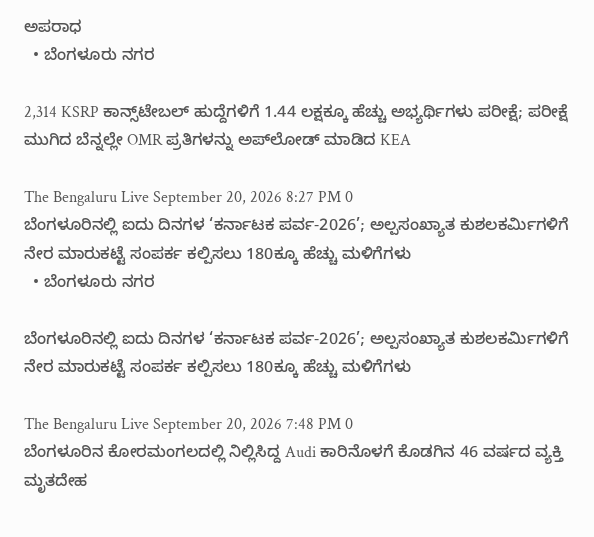ಅಪರಾಧ
  • ಬೆಂಗಳೂರು ನಗರ

2,314 KSRP ಕಾನ್ಸ್‌ಟೇಬಲ್ ಹುದ್ದೆಗಳಿಗೆ 1.44 ಲಕ್ಷಕ್ಕೂ ಹೆಚ್ಚು ಅಭ್ಯರ್ಥಿಗಳು ಪರೀಕ್ಷೆ; ಪರೀಕ್ಷೆ ಮುಗಿದ ಬೆನ್ನಲ್ಲೇ OMR ಪ್ರತಿಗಳನ್ನು ಅಪ್‌ಲೋಡ್ ಮಾಡಿದ KEA

The Bengaluru Live September 20, 2026 8:27 PM 0
ಬೆಂಗಳೂರಿನಲ್ಲಿ ಐದು ದಿನಗಳ ‘ಕರ್ನಾಟಕ ಪರ್ವ-2026’; ಅಲ್ಪಸಂಖ್ಯಾತ ಕುಶಲಕರ್ಮಿಗಳಿಗೆ ನೇರ ಮಾರುಕಟ್ಟೆ ಸಂಪರ್ಕ ಕಲ್ಪಿಸಲು 180ಕ್ಕೂ ಹೆಚ್ಚು ಮಳಿಗೆಗಳು
  • ಬೆಂಗಳೂರು ನಗರ

ಬೆಂಗಳೂರಿನಲ್ಲಿ ಐದು ದಿನಗಳ ‘ಕರ್ನಾಟಕ ಪರ್ವ-2026’; ಅಲ್ಪಸಂಖ್ಯಾತ ಕುಶಲಕರ್ಮಿಗಳಿಗೆ ನೇರ ಮಾರುಕಟ್ಟೆ ಸಂಪರ್ಕ ಕಲ್ಪಿಸಲು 180ಕ್ಕೂ ಹೆಚ್ಚು ಮಳಿಗೆಗಳು

The Bengaluru Live September 20, 2026 7:48 PM 0
ಬೆಂಗಳೂರಿನ ಕೋರಮಂಗಲದಲ್ಲಿ ನಿಲ್ಲಿಸಿದ್ದ Audi ಕಾರಿನೊಳಗೆ ಕೊಡಗಿನ 46 ವರ್ಷದ ವ್ಯಕ್ತಿ ಮೃತದೇಹ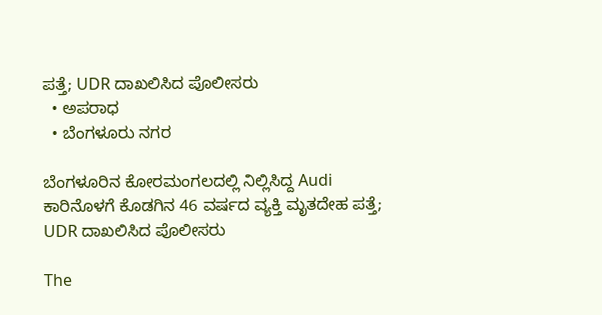ಪತ್ತೆ; UDR ದಾಖಲಿಸಿದ ಪೊಲೀಸರು
  • ಅಪರಾಧ
  • ಬೆಂಗಳೂರು ನಗರ

ಬೆಂಗಳೂರಿನ ಕೋರಮಂಗಲದಲ್ಲಿ ನಿಲ್ಲಿಸಿದ್ದ Audi ಕಾರಿನೊಳಗೆ ಕೊಡಗಿನ 46 ವರ್ಷದ ವ್ಯಕ್ತಿ ಮೃತದೇಹ ಪತ್ತೆ; UDR ದಾಖಲಿಸಿದ ಪೊಲೀಸರು

The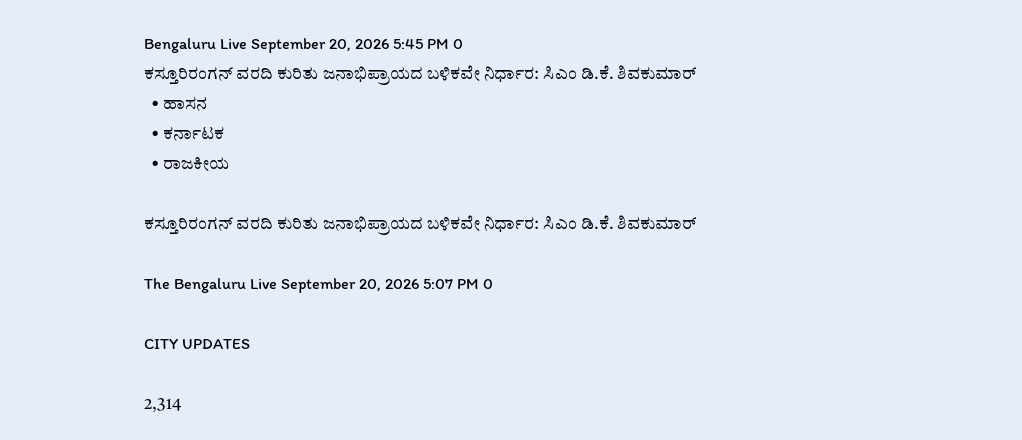Bengaluru Live September 20, 2026 5:45 PM 0
ಕಸ್ತೂರಿರಂಗನ್ ವರದಿ ಕುರಿತು ಜನಾಭಿಪ್ರಾಯದ ಬಳಿಕವೇ ನಿರ್ಧಾರ: ಸಿಎಂ ಡಿ.ಕೆ. ಶಿವಕುಮಾರ್
  • ಹಾಸನ
  • ಕರ್ನಾಟಕ
  • ರಾಜಕೀಯ

ಕಸ್ತೂರಿರಂಗನ್ ವರದಿ ಕುರಿತು ಜನಾಭಿಪ್ರಾಯದ ಬಳಿಕವೇ ನಿರ್ಧಾರ: ಸಿಎಂ ಡಿ.ಕೆ. ಶಿವಕುಮಾರ್

The Bengaluru Live September 20, 2026 5:07 PM 0

CITY UPDATES

2,314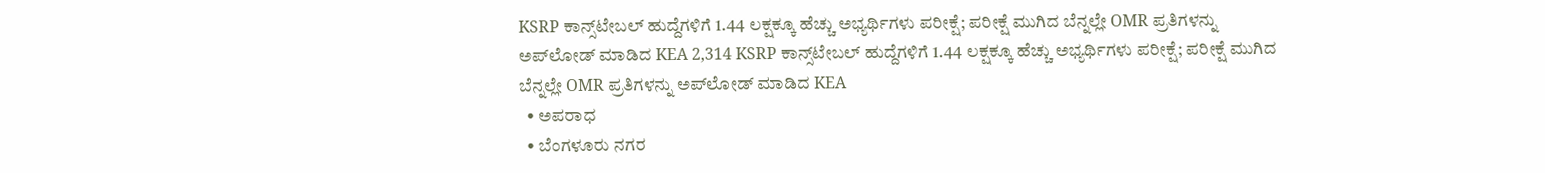KSRP ಕಾನ್ಸ್‌ಟೇಬಲ್ ಹುದ್ದೆಗಳಿಗೆ 1.44 ಲಕ್ಷಕ್ಕೂ ಹೆಚ್ಚು ಅಭ್ಯರ್ಥಿಗಳು ಪರೀಕ್ಷೆ; ಪರೀಕ್ಷೆ ಮುಗಿದ ಬೆನ್ನಲ್ಲೇ OMR ಪ್ರತಿಗಳನ್ನು ಅಪ್‌ಲೋಡ್ ಮಾಡಿದ KEA 2,314 KSRP ಕಾನ್ಸ್‌ಟೇಬಲ್ ಹುದ್ದೆಗಳಿಗೆ 1.44 ಲಕ್ಷಕ್ಕೂ ಹೆಚ್ಚು ಅಭ್ಯರ್ಥಿಗಳು ಪರೀಕ್ಷೆ; ಪರೀಕ್ಷೆ ಮುಗಿದ ಬೆನ್ನಲ್ಲೇ OMR ಪ್ರತಿಗಳನ್ನು ಅಪ್‌ಲೋಡ್ ಮಾಡಿದ KEA
  • ಅಪರಾಧ
  • ಬೆಂಗಳೂರು ನಗರ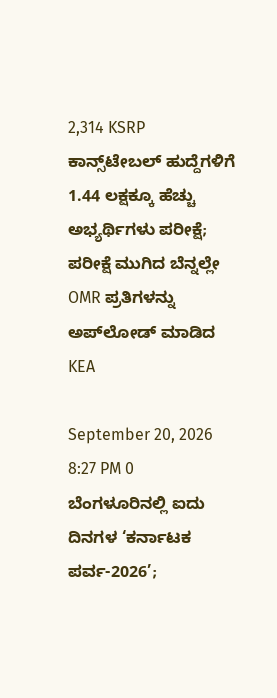2,314 KSRP ಕಾನ್ಸ್‌ಟೇಬಲ್ ಹುದ್ದೆಗಳಿಗೆ 1.44 ಲಕ್ಷಕ್ಕೂ ಹೆಚ್ಚು ಅಭ್ಯರ್ಥಿಗಳು ಪರೀಕ್ಷೆ; ಪರೀಕ್ಷೆ ಮುಗಿದ ಬೆನ್ನಲ್ಲೇ OMR ಪ್ರತಿಗಳನ್ನು ಅಪ್‌ಲೋಡ್ ಮಾಡಿದ KEA

September 20, 2026 8:27 PM 0
ಬೆಂಗಳೂರಿನಲ್ಲಿ ಐದು ದಿನಗಳ ‘ಕರ್ನಾಟಕ ಪರ್ವ-2026’;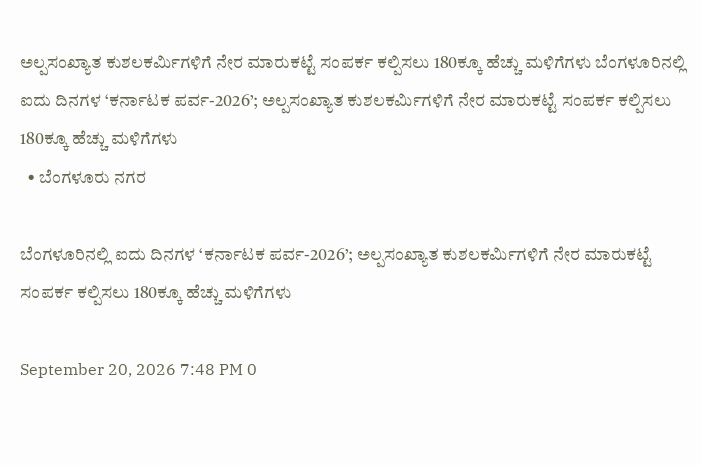ಅಲ್ಪಸಂಖ್ಯಾತ ಕುಶಲಕರ್ಮಿಗಳಿಗೆ ನೇರ ಮಾರುಕಟ್ಟೆ ಸಂಪರ್ಕ ಕಲ್ಪಿಸಲು 180ಕ್ಕೂ ಹೆಚ್ಚು ಮಳಿಗೆಗಳು ಬೆಂಗಳೂರಿನಲ್ಲಿ ಐದು ದಿನಗಳ ‘ಕರ್ನಾಟಕ ಪರ್ವ-2026’; ಅಲ್ಪಸಂಖ್ಯಾತ ಕುಶಲಕರ್ಮಿಗಳಿಗೆ ನೇರ ಮಾರುಕಟ್ಟೆ ಸಂಪರ್ಕ ಕಲ್ಪಿಸಲು 180ಕ್ಕೂ ಹೆಚ್ಚು ಮಳಿಗೆಗಳು
  • ಬೆಂಗಳೂರು ನಗರ

ಬೆಂಗಳೂರಿನಲ್ಲಿ ಐದು ದಿನಗಳ ‘ಕರ್ನಾಟಕ ಪರ್ವ-2026’; ಅಲ್ಪಸಂಖ್ಯಾತ ಕುಶಲಕರ್ಮಿಗಳಿಗೆ ನೇರ ಮಾರುಕಟ್ಟೆ ಸಂಪರ್ಕ ಕಲ್ಪಿಸಲು 180ಕ್ಕೂ ಹೆಚ್ಚು ಮಳಿಗೆಗಳು

September 20, 2026 7:48 PM 0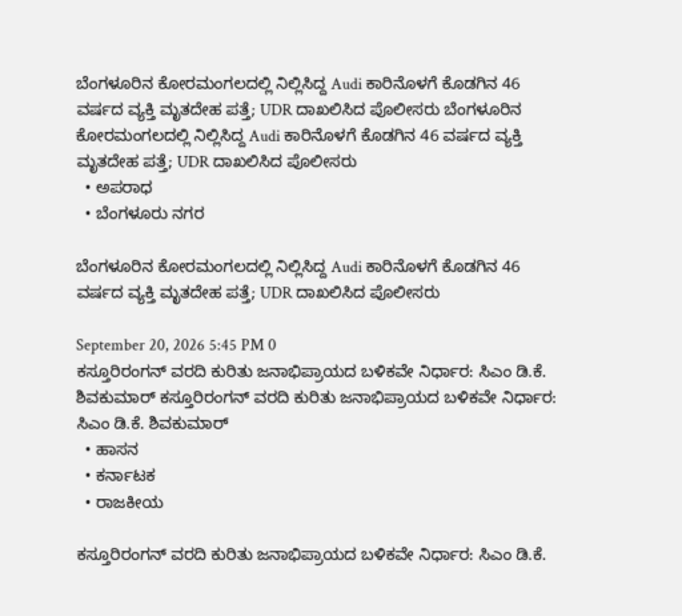ಬೆಂಗಳೂರಿನ ಕೋರಮಂಗಲದಲ್ಲಿ ನಿಲ್ಲಿಸಿದ್ದ Audi ಕಾರಿನೊಳಗೆ ಕೊಡಗಿನ 46 ವರ್ಷದ ವ್ಯಕ್ತಿ ಮೃತದೇಹ ಪತ್ತೆ; UDR ದಾಖಲಿಸಿದ ಪೊಲೀಸರು ಬೆಂಗಳೂರಿನ ಕೋರಮಂಗಲದಲ್ಲಿ ನಿಲ್ಲಿಸಿದ್ದ Audi ಕಾರಿನೊಳಗೆ ಕೊಡಗಿನ 46 ವರ್ಷದ ವ್ಯಕ್ತಿ ಮೃತದೇಹ ಪತ್ತೆ; UDR ದಾಖಲಿಸಿದ ಪೊಲೀಸರು
  • ಅಪರಾಧ
  • ಬೆಂಗಳೂರು ನಗರ

ಬೆಂಗಳೂರಿನ ಕೋರಮಂಗಲದಲ್ಲಿ ನಿಲ್ಲಿಸಿದ್ದ Audi ಕಾರಿನೊಳಗೆ ಕೊಡಗಿನ 46 ವರ್ಷದ ವ್ಯಕ್ತಿ ಮೃತದೇಹ ಪತ್ತೆ; UDR ದಾಖಲಿಸಿದ ಪೊಲೀಸರು

September 20, 2026 5:45 PM 0
ಕಸ್ತೂರಿರಂಗನ್ ವರದಿ ಕುರಿತು ಜನಾಭಿಪ್ರಾಯದ ಬಳಿಕವೇ ನಿರ್ಧಾರ: ಸಿಎಂ ಡಿ.ಕೆ. ಶಿವಕುಮಾರ್ ಕಸ್ತೂರಿರಂಗನ್ ವರದಿ ಕುರಿತು ಜನಾಭಿಪ್ರಾಯದ ಬಳಿಕವೇ ನಿರ್ಧಾರ: ಸಿಎಂ ಡಿ.ಕೆ. ಶಿವಕುಮಾರ್
  • ಹಾಸನ
  • ಕರ್ನಾಟಕ
  • ರಾಜಕೀಯ

ಕಸ್ತೂರಿರಂಗನ್ ವರದಿ ಕುರಿತು ಜನಾಭಿಪ್ರಾಯದ ಬಳಿಕವೇ ನಿರ್ಧಾರ: ಸಿಎಂ ಡಿ.ಕೆ.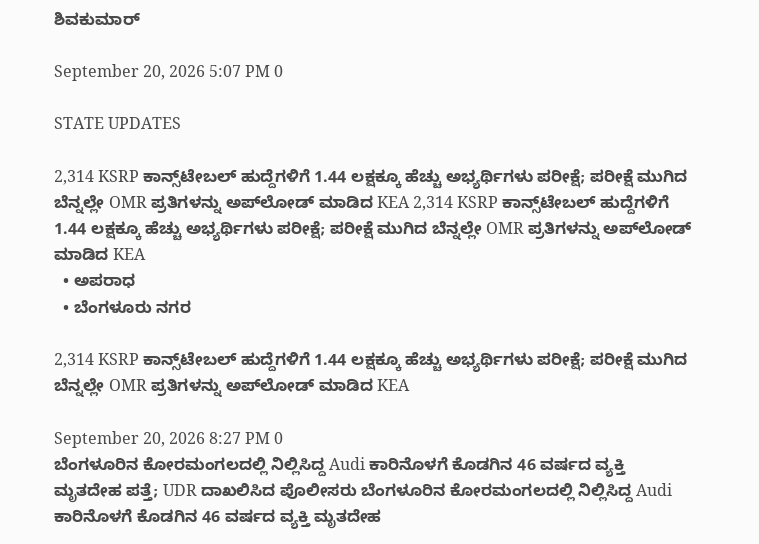ಶಿವಕುಮಾರ್

September 20, 2026 5:07 PM 0

STATE UPDATES

2,314 KSRP ಕಾನ್ಸ್‌ಟೇಬಲ್ ಹುದ್ದೆಗಳಿಗೆ 1.44 ಲಕ್ಷಕ್ಕೂ ಹೆಚ್ಚು ಅಭ್ಯರ್ಥಿಗಳು ಪರೀಕ್ಷೆ; ಪರೀಕ್ಷೆ ಮುಗಿದ ಬೆನ್ನಲ್ಲೇ OMR ಪ್ರತಿಗಳನ್ನು ಅಪ್‌ಲೋಡ್ ಮಾಡಿದ KEA 2,314 KSRP ಕಾನ್ಸ್‌ಟೇಬಲ್ ಹುದ್ದೆಗಳಿಗೆ 1.44 ಲಕ್ಷಕ್ಕೂ ಹೆಚ್ಚು ಅಭ್ಯರ್ಥಿಗಳು ಪರೀಕ್ಷೆ; ಪರೀಕ್ಷೆ ಮುಗಿದ ಬೆನ್ನಲ್ಲೇ OMR ಪ್ರತಿಗಳನ್ನು ಅಪ್‌ಲೋಡ್ ಮಾಡಿದ KEA
  • ಅಪರಾಧ
  • ಬೆಂಗಳೂರು ನಗರ

2,314 KSRP ಕಾನ್ಸ್‌ಟೇಬಲ್ ಹುದ್ದೆಗಳಿಗೆ 1.44 ಲಕ್ಷಕ್ಕೂ ಹೆಚ್ಚು ಅಭ್ಯರ್ಥಿಗಳು ಪರೀಕ್ಷೆ; ಪರೀಕ್ಷೆ ಮುಗಿದ ಬೆನ್ನಲ್ಲೇ OMR ಪ್ರತಿಗಳನ್ನು ಅಪ್‌ಲೋಡ್ ಮಾಡಿದ KEA

September 20, 2026 8:27 PM 0
ಬೆಂಗಳೂರಿನ ಕೋರಮಂಗಲದಲ್ಲಿ ನಿಲ್ಲಿಸಿದ್ದ Audi ಕಾರಿನೊಳಗೆ ಕೊಡಗಿನ 46 ವರ್ಷದ ವ್ಯಕ್ತಿ ಮೃತದೇಹ ಪತ್ತೆ; UDR ದಾಖಲಿಸಿದ ಪೊಲೀಸರು ಬೆಂಗಳೂರಿನ ಕೋರಮಂಗಲದಲ್ಲಿ ನಿಲ್ಲಿಸಿದ್ದ Audi ಕಾರಿನೊಳಗೆ ಕೊಡಗಿನ 46 ವರ್ಷದ ವ್ಯಕ್ತಿ ಮೃತದೇಹ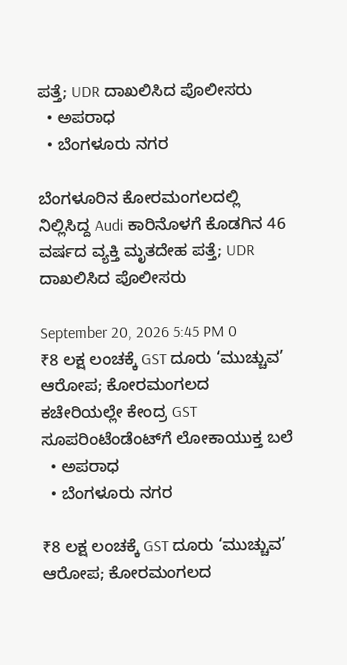ಪತ್ತೆ; UDR ದಾಖಲಿಸಿದ ಪೊಲೀಸರು
  • ಅಪರಾಧ
  • ಬೆಂಗಳೂರು ನಗರ

ಬೆಂಗಳೂರಿನ ಕೋರಮಂಗಲದಲ್ಲಿ ನಿಲ್ಲಿಸಿದ್ದ Audi ಕಾರಿನೊಳಗೆ ಕೊಡಗಿನ 46 ವರ್ಷದ ವ್ಯಕ್ತಿ ಮೃತದೇಹ ಪತ್ತೆ; UDR ದಾಖಲಿಸಿದ ಪೊಲೀಸರು

September 20, 2026 5:45 PM 0
₹8 ಲಕ್ಷ ಲಂಚಕ್ಕೆ GST ದೂರು ‘ಮುಚ್ಚುವ’ ಆರೋಪ; ಕೋರಮಂಗಲದ ಕಚೇರಿಯಲ್ಲೇ ಕೇಂದ್ರ GST ಸೂಪರಿಂಟೆಂಡೆಂಟ್‌ಗೆ ಲೋಕಾಯುಕ್ತ ಬಲೆ
  • ಅಪರಾಧ
  • ಬೆಂಗಳೂರು ನಗರ

₹8 ಲಕ್ಷ ಲಂಚಕ್ಕೆ GST ದೂರು ‘ಮುಚ್ಚುವ’ ಆರೋಪ; ಕೋರಮಂಗಲದ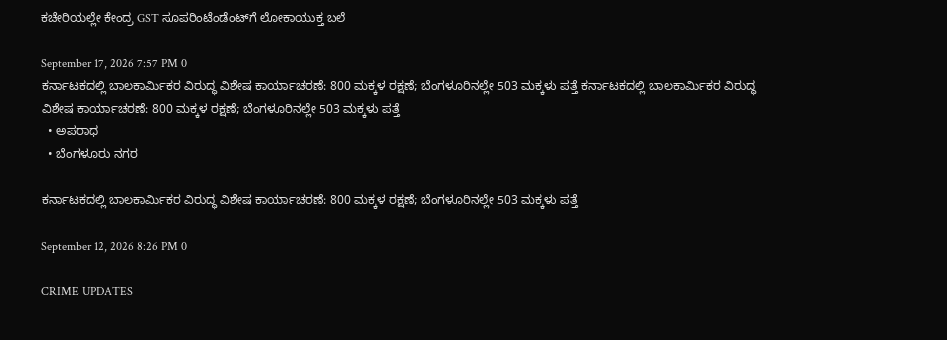ಕಚೇರಿಯಲ್ಲೇ ಕೇಂದ್ರ GST ಸೂಪರಿಂಟೆಂಡೆಂಟ್‌ಗೆ ಲೋಕಾಯುಕ್ತ ಬಲೆ

September 17, 2026 7:57 PM 0
ಕರ್ನಾಟಕದಲ್ಲಿ ಬಾಲಕಾರ್ಮಿಕರ ವಿರುದ್ಧ ವಿಶೇಷ ಕಾರ್ಯಾಚರಣೆ: 800 ಮಕ್ಕಳ ರಕ್ಷಣೆ; ಬೆಂಗಳೂರಿನಲ್ಲೇ 503 ಮಕ್ಕಳು ಪತ್ತೆ ಕರ್ನಾಟಕದಲ್ಲಿ ಬಾಲಕಾರ್ಮಿಕರ ವಿರುದ್ಧ ವಿಶೇಷ ಕಾರ್ಯಾಚರಣೆ: 800 ಮಕ್ಕಳ ರಕ್ಷಣೆ; ಬೆಂಗಳೂರಿನಲ್ಲೇ 503 ಮಕ್ಕಳು ಪತ್ತೆ
  • ಅಪರಾಧ
  • ಬೆಂಗಳೂರು ನಗರ

ಕರ್ನಾಟಕದಲ್ಲಿ ಬಾಲಕಾರ್ಮಿಕರ ವಿರುದ್ಧ ವಿಶೇಷ ಕಾರ್ಯಾಚರಣೆ: 800 ಮಕ್ಕಳ ರಕ್ಷಣೆ; ಬೆಂಗಳೂರಿನಲ್ಲೇ 503 ಮಕ್ಕಳು ಪತ್ತೆ

September 12, 2026 8:26 PM 0

CRIME UPDATES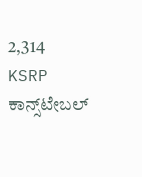2,314 KSRP ಕಾನ್ಸ್‌ಟೇಬಲ್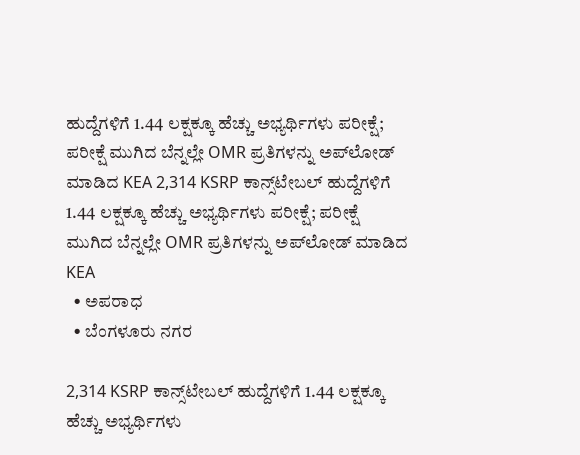ಹುದ್ದೆಗಳಿಗೆ 1.44 ಲಕ್ಷಕ್ಕೂ ಹೆಚ್ಚು ಅಭ್ಯರ್ಥಿಗಳು ಪರೀಕ್ಷೆ; ಪರೀಕ್ಷೆ ಮುಗಿದ ಬೆನ್ನಲ್ಲೇ OMR ಪ್ರತಿಗಳನ್ನು ಅಪ್‌ಲೋಡ್ ಮಾಡಿದ KEA 2,314 KSRP ಕಾನ್ಸ್‌ಟೇಬಲ್ ಹುದ್ದೆಗಳಿಗೆ 1.44 ಲಕ್ಷಕ್ಕೂ ಹೆಚ್ಚು ಅಭ್ಯರ್ಥಿಗಳು ಪರೀಕ್ಷೆ; ಪರೀಕ್ಷೆ ಮುಗಿದ ಬೆನ್ನಲ್ಲೇ OMR ಪ್ರತಿಗಳನ್ನು ಅಪ್‌ಲೋಡ್ ಮಾಡಿದ KEA
  • ಅಪರಾಧ
  • ಬೆಂಗಳೂರು ನಗರ

2,314 KSRP ಕಾನ್ಸ್‌ಟೇಬಲ್ ಹುದ್ದೆಗಳಿಗೆ 1.44 ಲಕ್ಷಕ್ಕೂ ಹೆಚ್ಚು ಅಭ್ಯರ್ಥಿಗಳು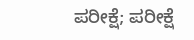ಪರೀಕ್ಷೆ; ಪರೀಕ್ಷೆ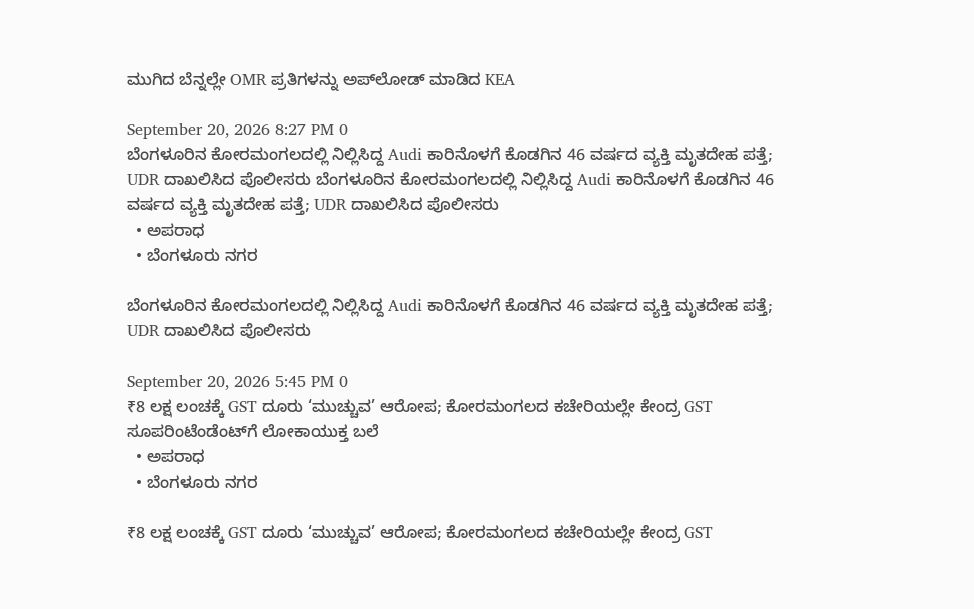ಮುಗಿದ ಬೆನ್ನಲ್ಲೇ OMR ಪ್ರತಿಗಳನ್ನು ಅಪ್‌ಲೋಡ್ ಮಾಡಿದ KEA

September 20, 2026 8:27 PM 0
ಬೆಂಗಳೂರಿನ ಕೋರಮಂಗಲದಲ್ಲಿ ನಿಲ್ಲಿಸಿದ್ದ Audi ಕಾರಿನೊಳಗೆ ಕೊಡಗಿನ 46 ವರ್ಷದ ವ್ಯಕ್ತಿ ಮೃತದೇಹ ಪತ್ತೆ; UDR ದಾಖಲಿಸಿದ ಪೊಲೀಸರು ಬೆಂಗಳೂರಿನ ಕೋರಮಂಗಲದಲ್ಲಿ ನಿಲ್ಲಿಸಿದ್ದ Audi ಕಾರಿನೊಳಗೆ ಕೊಡಗಿನ 46 ವರ್ಷದ ವ್ಯಕ್ತಿ ಮೃತದೇಹ ಪತ್ತೆ; UDR ದಾಖಲಿಸಿದ ಪೊಲೀಸರು
  • ಅಪರಾಧ
  • ಬೆಂಗಳೂರು ನಗರ

ಬೆಂಗಳೂರಿನ ಕೋರಮಂಗಲದಲ್ಲಿ ನಿಲ್ಲಿಸಿದ್ದ Audi ಕಾರಿನೊಳಗೆ ಕೊಡಗಿನ 46 ವರ್ಷದ ವ್ಯಕ್ತಿ ಮೃತದೇಹ ಪತ್ತೆ; UDR ದಾಖಲಿಸಿದ ಪೊಲೀಸರು

September 20, 2026 5:45 PM 0
₹8 ಲಕ್ಷ ಲಂಚಕ್ಕೆ GST ದೂರು ‘ಮುಚ್ಚುವ’ ಆರೋಪ; ಕೋರಮಂಗಲದ ಕಚೇರಿಯಲ್ಲೇ ಕೇಂದ್ರ GST ಸೂಪರಿಂಟೆಂಡೆಂಟ್‌ಗೆ ಲೋಕಾಯುಕ್ತ ಬಲೆ
  • ಅಪರಾಧ
  • ಬೆಂಗಳೂರು ನಗರ

₹8 ಲಕ್ಷ ಲಂಚಕ್ಕೆ GST ದೂರು ‘ಮುಚ್ಚುವ’ ಆರೋಪ; ಕೋರಮಂಗಲದ ಕಚೇರಿಯಲ್ಲೇ ಕೇಂದ್ರ GST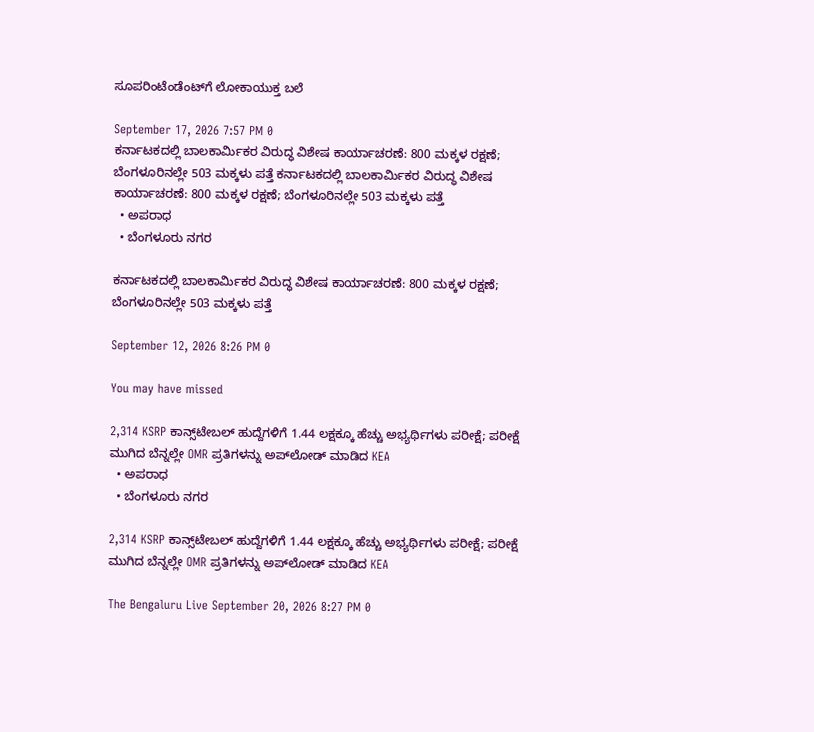ಸೂಪರಿಂಟೆಂಡೆಂಟ್‌ಗೆ ಲೋಕಾಯುಕ್ತ ಬಲೆ

September 17, 2026 7:57 PM 0
ಕರ್ನಾಟಕದಲ್ಲಿ ಬಾಲಕಾರ್ಮಿಕರ ವಿರುದ್ಧ ವಿಶೇಷ ಕಾರ್ಯಾಚರಣೆ: 800 ಮಕ್ಕಳ ರಕ್ಷಣೆ; ಬೆಂಗಳೂರಿನಲ್ಲೇ 503 ಮಕ್ಕಳು ಪತ್ತೆ ಕರ್ನಾಟಕದಲ್ಲಿ ಬಾಲಕಾರ್ಮಿಕರ ವಿರುದ್ಧ ವಿಶೇಷ ಕಾರ್ಯಾಚರಣೆ: 800 ಮಕ್ಕಳ ರಕ್ಷಣೆ; ಬೆಂಗಳೂರಿನಲ್ಲೇ 503 ಮಕ್ಕಳು ಪತ್ತೆ
  • ಅಪರಾಧ
  • ಬೆಂಗಳೂರು ನಗರ

ಕರ್ನಾಟಕದಲ್ಲಿ ಬಾಲಕಾರ್ಮಿಕರ ವಿರುದ್ಧ ವಿಶೇಷ ಕಾರ್ಯಾಚರಣೆ: 800 ಮಕ್ಕಳ ರಕ್ಷಣೆ; ಬೆಂಗಳೂರಿನಲ್ಲೇ 503 ಮಕ್ಕಳು ಪತ್ತೆ

September 12, 2026 8:26 PM 0

You may have missed

2,314 KSRP ಕಾನ್ಸ್‌ಟೇಬಲ್ ಹುದ್ದೆಗಳಿಗೆ 1.44 ಲಕ್ಷಕ್ಕೂ ಹೆಚ್ಚು ಅಭ್ಯರ್ಥಿಗಳು ಪರೀಕ್ಷೆ; ಪರೀಕ್ಷೆ ಮುಗಿದ ಬೆನ್ನಲ್ಲೇ OMR ಪ್ರತಿಗಳನ್ನು ಅಪ್‌ಲೋಡ್ ಮಾಡಿದ KEA
  • ಅಪರಾಧ
  • ಬೆಂಗಳೂರು ನಗರ

2,314 KSRP ಕಾನ್ಸ್‌ಟೇಬಲ್ ಹುದ್ದೆಗಳಿಗೆ 1.44 ಲಕ್ಷಕ್ಕೂ ಹೆಚ್ಚು ಅಭ್ಯರ್ಥಿಗಳು ಪರೀಕ್ಷೆ; ಪರೀಕ್ಷೆ ಮುಗಿದ ಬೆನ್ನಲ್ಲೇ OMR ಪ್ರತಿಗಳನ್ನು ಅಪ್‌ಲೋಡ್ ಮಾಡಿದ KEA

The Bengaluru Live September 20, 2026 8:27 PM 0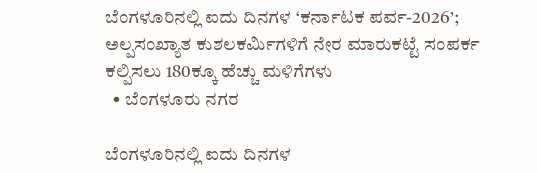ಬೆಂಗಳೂರಿನಲ್ಲಿ ಐದು ದಿನಗಳ ‘ಕರ್ನಾಟಕ ಪರ್ವ-2026’; ಅಲ್ಪಸಂಖ್ಯಾತ ಕುಶಲಕರ್ಮಿಗಳಿಗೆ ನೇರ ಮಾರುಕಟ್ಟೆ ಸಂಪರ್ಕ ಕಲ್ಪಿಸಲು 180ಕ್ಕೂ ಹೆಚ್ಚು ಮಳಿಗೆಗಳು
  • ಬೆಂಗಳೂರು ನಗರ

ಬೆಂಗಳೂರಿನಲ್ಲಿ ಐದು ದಿನಗಳ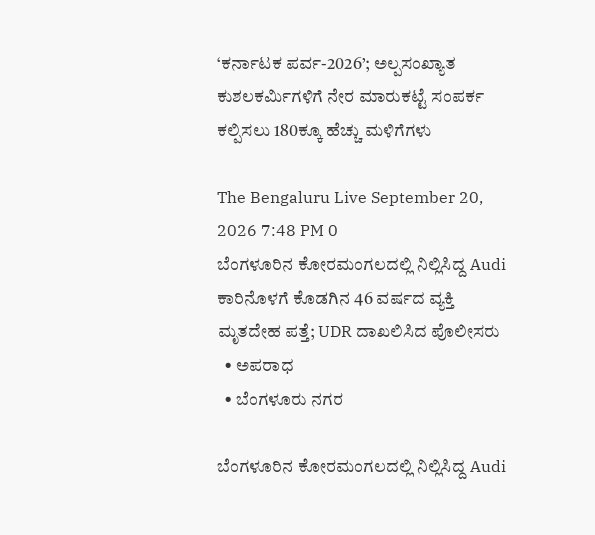‘ಕರ್ನಾಟಕ ಪರ್ವ-2026’; ಅಲ್ಪಸಂಖ್ಯಾತ ಕುಶಲಕರ್ಮಿಗಳಿಗೆ ನೇರ ಮಾರುಕಟ್ಟೆ ಸಂಪರ್ಕ ಕಲ್ಪಿಸಲು 180ಕ್ಕೂ ಹೆಚ್ಚು ಮಳಿಗೆಗಳು

The Bengaluru Live September 20, 2026 7:48 PM 0
ಬೆಂಗಳೂರಿನ ಕೋರಮಂಗಲದಲ್ಲಿ ನಿಲ್ಲಿಸಿದ್ದ Audi ಕಾರಿನೊಳಗೆ ಕೊಡಗಿನ 46 ವರ್ಷದ ವ್ಯಕ್ತಿ ಮೃತದೇಹ ಪತ್ತೆ; UDR ದಾಖಲಿಸಿದ ಪೊಲೀಸರು
  • ಅಪರಾಧ
  • ಬೆಂಗಳೂರು ನಗರ

ಬೆಂಗಳೂರಿನ ಕೋರಮಂಗಲದಲ್ಲಿ ನಿಲ್ಲಿಸಿದ್ದ Audi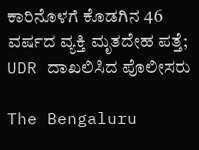ಕಾರಿನೊಳಗೆ ಕೊಡಗಿನ 46 ವರ್ಷದ ವ್ಯಕ್ತಿ ಮೃತದೇಹ ಪತ್ತೆ; UDR ದಾಖಲಿಸಿದ ಪೊಲೀಸರು

The Bengaluru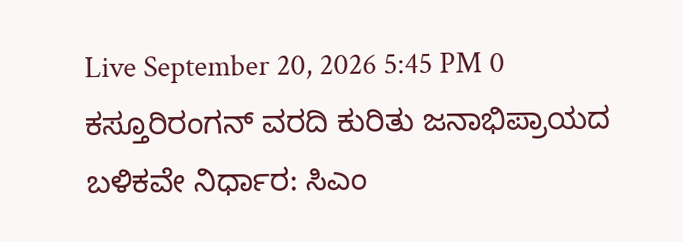Live September 20, 2026 5:45 PM 0
ಕಸ್ತೂರಿರಂಗನ್ ವರದಿ ಕುರಿತು ಜನಾಭಿಪ್ರಾಯದ ಬಳಿಕವೇ ನಿರ್ಧಾರ: ಸಿಎಂ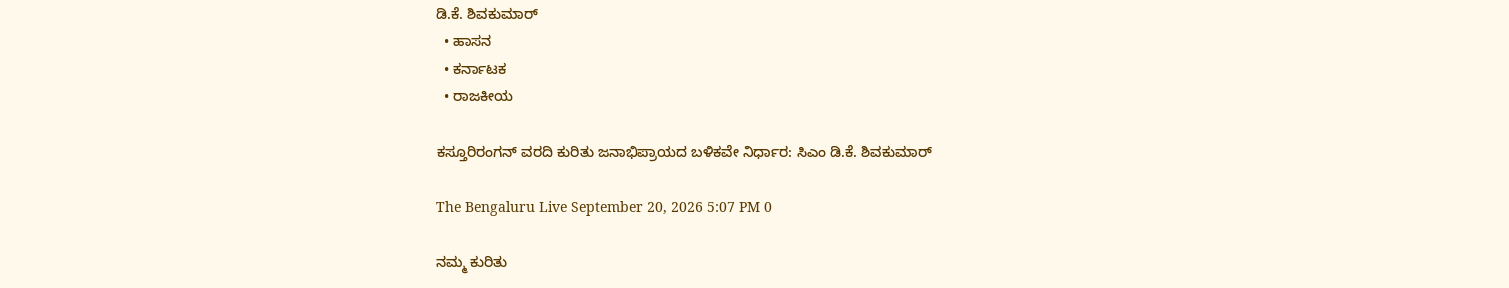ಡಿ.ಕೆ. ಶಿವಕುಮಾರ್
  • ಹಾಸನ
  • ಕರ್ನಾಟಕ
  • ರಾಜಕೀಯ

ಕಸ್ತೂರಿರಂಗನ್ ವರದಿ ಕುರಿತು ಜನಾಭಿಪ್ರಾಯದ ಬಳಿಕವೇ ನಿರ್ಧಾರ: ಸಿಎಂ ಡಿ.ಕೆ. ಶಿವಕುಮಾರ್

The Bengaluru Live September 20, 2026 5:07 PM 0

ನಮ್ಮ ಕುರಿತು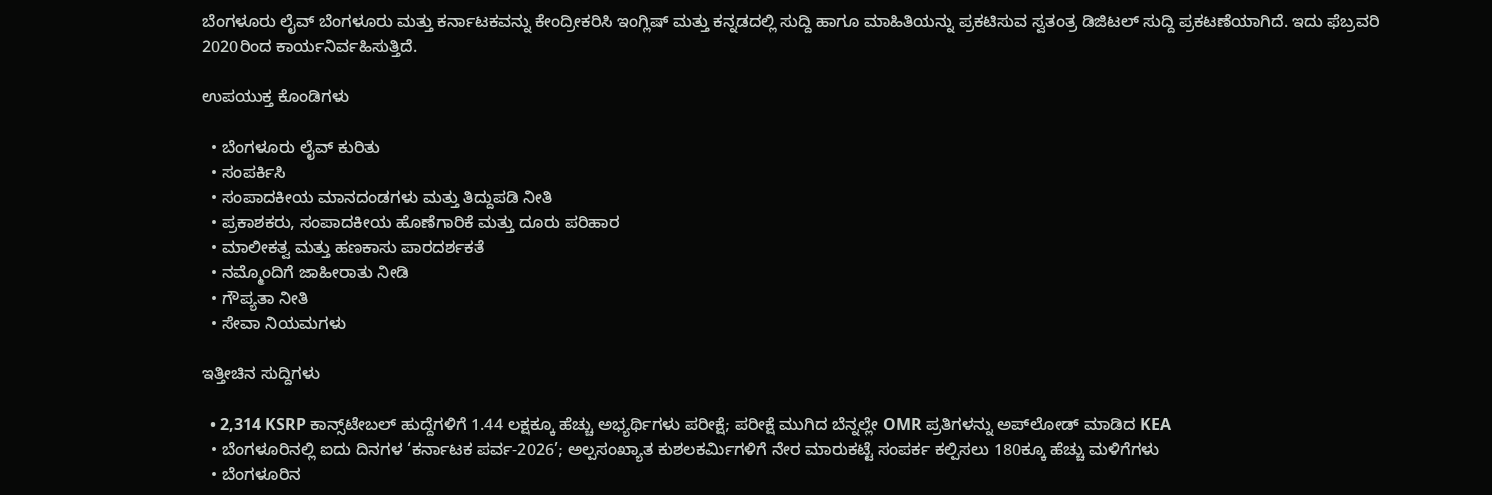ಬೆಂಗಳೂರು ಲೈವ್ ಬೆಂಗಳೂರು ಮತ್ತು ಕರ್ನಾಟಕವನ್ನು ಕೇಂದ್ರೀಕರಿಸಿ ಇಂಗ್ಲಿಷ್ ಮತ್ತು ಕನ್ನಡದಲ್ಲಿ ಸುದ್ದಿ ಹಾಗೂ ಮಾಹಿತಿಯನ್ನು ಪ್ರಕಟಿಸುವ ಸ್ವತಂತ್ರ ಡಿಜಿಟಲ್ ಸುದ್ದಿ ಪ್ರಕಟಣೆಯಾಗಿದೆ. ಇದು ಫೆಬ್ರವರಿ 2020ರಿಂದ ಕಾರ್ಯನಿರ್ವಹಿಸುತ್ತಿದೆ.

ಉಪಯುಕ್ತ ಕೊಂಡಿಗಳು

  • ಬೆಂಗಳೂರು ಲೈವ್ ಕುರಿತು
  • ಸಂಪರ್ಕಿಸಿ
  • ಸಂಪಾದಕೀಯ ಮಾನದಂಡಗಳು ಮತ್ತು ತಿದ್ದುಪಡಿ ನೀತಿ
  • ಪ್ರಕಾಶಕರು, ಸಂಪಾದಕೀಯ ಹೊಣೆಗಾರಿಕೆ ಮತ್ತು ದೂರು ಪರಿಹಾರ
  • ಮಾಲೀಕತ್ವ ಮತ್ತು ಹಣಕಾಸು ಪಾರದರ್ಶಕತೆ
  • ನಮ್ಮೊಂದಿಗೆ ಜಾಹೀರಾತು ನೀಡಿ
  • ಗೌಪ್ಯತಾ ನೀತಿ
  • ಸೇವಾ ನಿಯಮಗಳು

ಇತ್ತೀಚಿನ ಸುದ್ದಿಗಳು

  • 2,314 KSRP ಕಾನ್ಸ್‌ಟೇಬಲ್ ಹುದ್ದೆಗಳಿಗೆ 1.44 ಲಕ್ಷಕ್ಕೂ ಹೆಚ್ಚು ಅಭ್ಯರ್ಥಿಗಳು ಪರೀಕ್ಷೆ; ಪರೀಕ್ಷೆ ಮುಗಿದ ಬೆನ್ನಲ್ಲೇ OMR ಪ್ರತಿಗಳನ್ನು ಅಪ್‌ಲೋಡ್ ಮಾಡಿದ KEA
  • ಬೆಂಗಳೂರಿನಲ್ಲಿ ಐದು ದಿನಗಳ ‘ಕರ್ನಾಟಕ ಪರ್ವ-2026’; ಅಲ್ಪಸಂಖ್ಯಾತ ಕುಶಲಕರ್ಮಿಗಳಿಗೆ ನೇರ ಮಾರುಕಟ್ಟೆ ಸಂಪರ್ಕ ಕಲ್ಪಿಸಲು 180ಕ್ಕೂ ಹೆಚ್ಚು ಮಳಿಗೆಗಳು
  • ಬೆಂಗಳೂರಿನ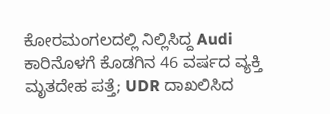ಕೋರಮಂಗಲದಲ್ಲಿ ನಿಲ್ಲಿಸಿದ್ದ Audi ಕಾರಿನೊಳಗೆ ಕೊಡಗಿನ 46 ವರ್ಷದ ವ್ಯಕ್ತಿ ಮೃತದೇಹ ಪತ್ತೆ; UDR ದಾಖಲಿಸಿದ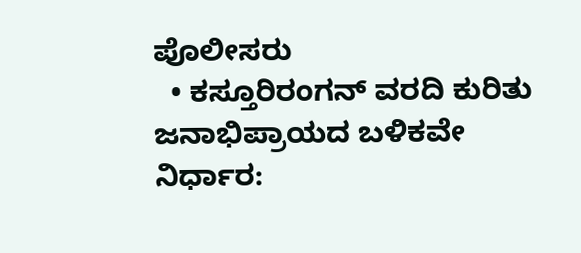ಪೊಲೀಸರು
  • ಕಸ್ತೂರಿರಂಗನ್ ವರದಿ ಕುರಿತು ಜನಾಭಿಪ್ರಾಯದ ಬಳಿಕವೇ ನಿರ್ಧಾರ: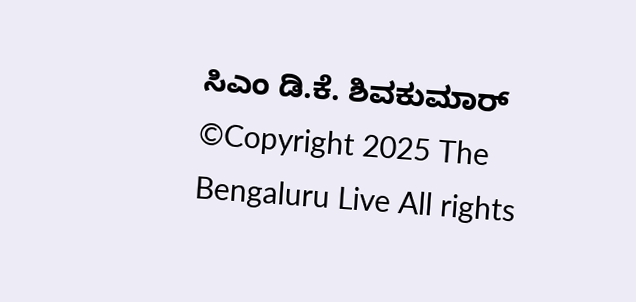ಸಿಎಂ ಡಿ.ಕೆ. ಶಿವಕುಮಾರ್
©Copyright 2025 The Bengaluru Live All rights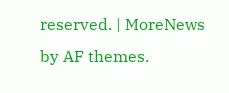reserved. | MoreNews by AF themes.